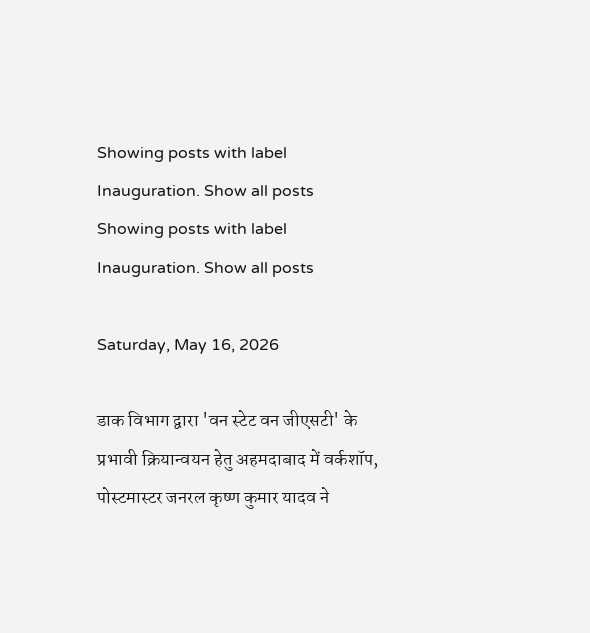Showing posts with label Inauguration. Show all posts
Showing posts with label Inauguration. Show all posts

Saturday, May 16, 2026

डाक विभाग द्वारा 'वन स्टेट वन जीएसटी' के प्रभावी क्रियान्वयन हेतु अहमदाबाद में वर्कशॉप, पोस्टमास्टर जनरल कृष्ण कुमार यादव ने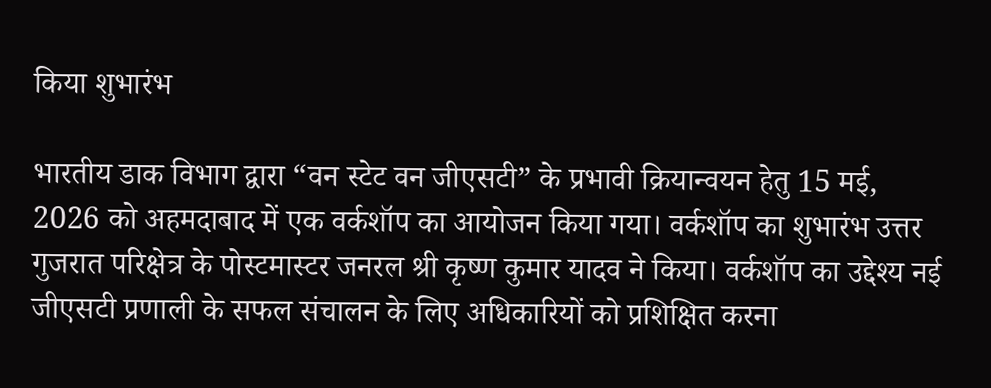किया शुभारंभ

भारतीय डाक विभाग द्वारा “वन स्टेट वन जीएसटी” के प्रभावी क्रियान्वयन हेतु 15 मई, 2026 को अहमदाबाद में एक वर्कशॉप का आयोजन किया गया। वर्कशॉप का शुभारंभ उत्तर गुजरात परिक्षेत्र के पोस्टमास्टर जनरल श्री कृष्ण कुमार यादव ने किया। वर्कशॉप का उद्देश्य नई जीएसटी प्रणाली के सफल संचालन के लिए अधिकारियों को प्रशिक्षित करना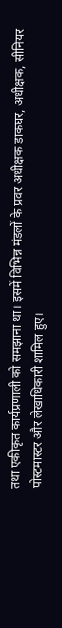तथा एकीकृत कार्यप्रणाली को समझाना था। इसमें विभिन्न मंडलों के प्रवर अधीक्षक डाकघर, अधीक्षक, सीनियर पोस्टमास्टर और लेखाधिकारी शामिल हुए।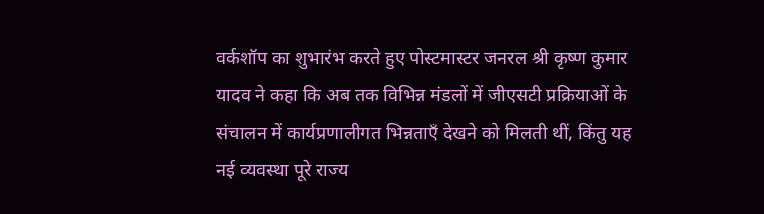वर्कशॉप का शुभारंभ करते हुए पोस्टमास्टर जनरल श्री कृष्ण कुमार यादव ने कहा कि अब तक विभिन्न मंडलों में जीएसटी प्रक्रियाओं के संचालन में कार्यप्रणालीगत भिन्नताएँ देखने को मिलती थीं, किंतु यह नई व्यवस्था पूरे राज्य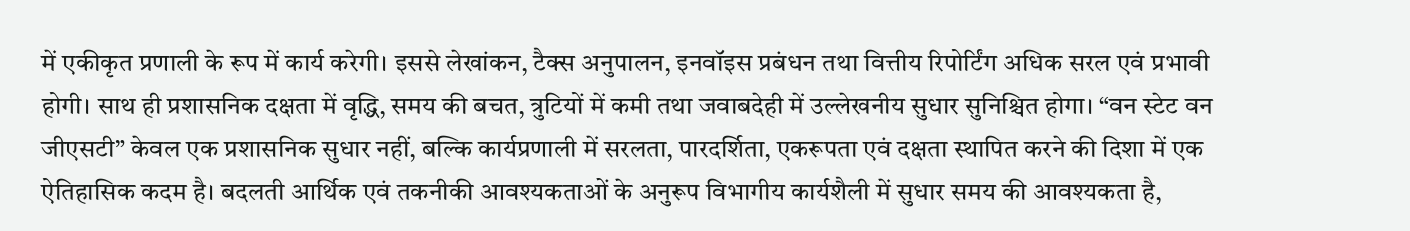में एकीकृत प्रणाली के रूप में कार्य करेगी। इससे लेखांकन, टैक्स अनुपालन, इनवॉइस प्रबंधन तथा वित्तीय रिपोर्टिंग अधिक सरल एवं प्रभावी होगी। साथ ही प्रशासनिक दक्षता में वृद्धि, समय की बचत, त्रुटियों में कमी तथा जवाबदेही में उल्लेखनीय सुधार सुनिश्चित होगा। “वन स्टेट वन जीएसटी” केवल एक प्रशासनिक सुधार नहीं, बल्कि कार्यप्रणाली में सरलता, पारदर्शिता, एकरूपता एवं दक्षता स्थापित करने की दिशा में एक ऐतिहासिक कदम है। बदलती आर्थिक एवं तकनीकी आवश्यकताओं के अनुरूप विभागीय कार्यशैली में सुधार समय की आवश्यकता है,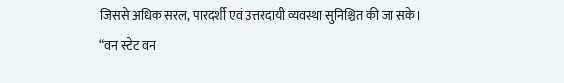जिससे अधिक सरल, पारदर्शी एवं उत्तरदायी व्यवस्था सुनिश्चित की जा सके। “वन स्टेट वन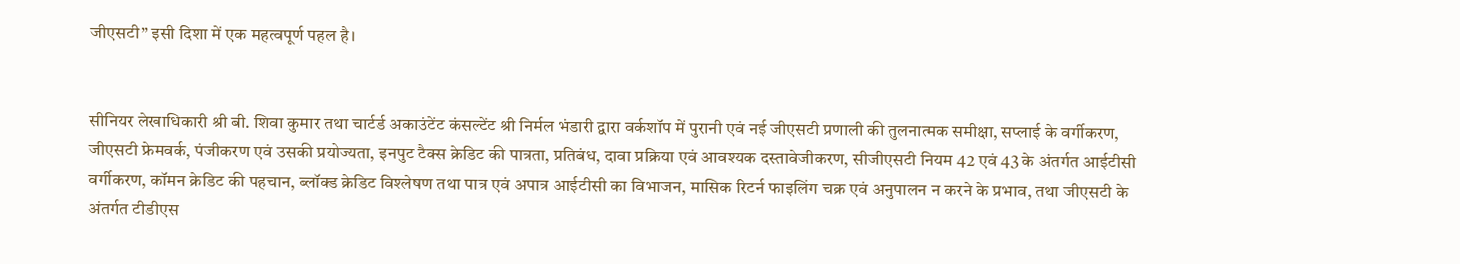जीएसटी” इसी दिशा में एक महत्वपूर्ण पहल है।


सीनियर लेखाधिकारी श्री बी. शिवा कुमार तथा चार्टर्ड अकाउंटेंट कंसल्टेंट श्री निर्मल भंडारी द्वारा वर्कशॉप में पुरानी एवं नई जीएसटी प्रणाली की तुलनात्मक समीक्षा, सप्लाई के वर्गीकरण, जीएसटी फ्रेमवर्क, पंजीकरण एवं उसकी प्रयोज्यता, इनपुट टैक्स क्रेडिट की पात्रता, प्रतिबंध, दावा प्रक्रिया एवं आवश्यक दस्तावेजीकरण, सीजीएसटी नियम 42 एवं 43 के अंतर्गत आईटीसी वर्गीकरण, कॉमन क्रेडिट की पहचान, ब्लॉक्ड क्रेडिट विश्लेषण तथा पात्र एवं अपात्र आईटीसी का विभाजन, मासिक रिटर्न फाइलिंग चक्र एवं अनुपालन न करने के प्रभाव, तथा जीएसटी के अंतर्गत टीडीएस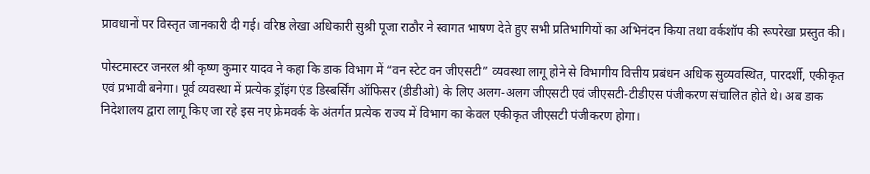प्रावधानों पर विस्तृत जानकारी दी गई। वरिष्ठ लेखा अधिकारी सुश्री पूजा राठौर ने स्वागत भाषण देते हुए सभी प्रतिभागियों का अभिनंदन किया तथा वर्कशॉप की रूपरेखा प्रस्तुत की।

पोस्टमास्टर जनरल श्री कृष्ण कुमार यादव ने कहा कि डाक विभाग में “वन स्टेट वन जीएसटी” व्यवस्था लागू होने से विभागीय वित्तीय प्रबंधन अधिक सुव्यवस्थित, पारदर्शी, एकीकृत एवं प्रभावी बनेगा। पूर्व व्यवस्था में प्रत्येक ड्रॉइंग एंड डिस्बर्सिंग ऑफिसर (डीडीओ) के लिए अलग-अलग जीएसटी एवं जीएसटी-टीडीएस पंजीकरण संचालित होते थे। अब डाक निदेशालय द्वारा लागू किए जा रहे इस नए फ्रेमवर्क के अंतर्गत प्रत्येक राज्य में विभाग का केवल एकीकृत जीएसटी पंजीकरण होगा।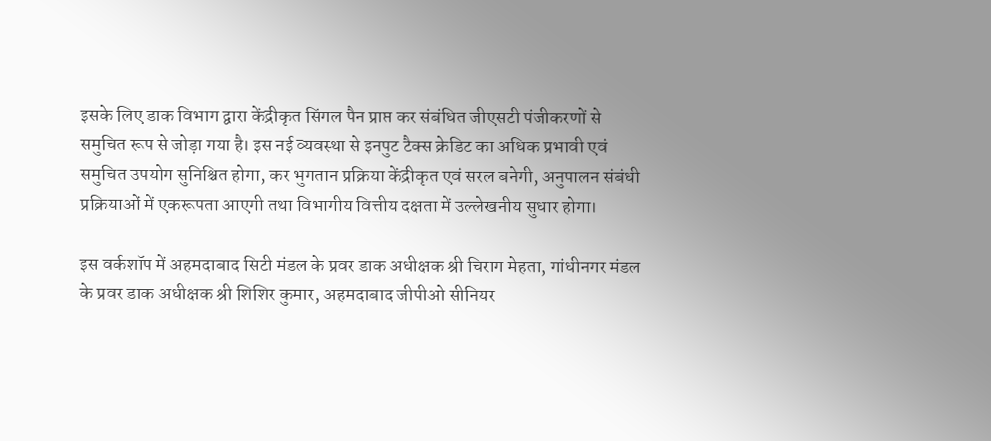इसके लिए डाक विभाग द्वारा केंद्रीकृत सिंगल पैन प्राप्त कर संबंधित जीएसटी पंजीकरणों से समुचित रूप से जोड़ा गया है। इस नई व्यवस्था से इनपुट टैक्स क्रेडिट का अधिक प्रभावी एवं समुचित उपयोग सुनिश्चित होगा, कर भुगतान प्रक्रिया केंद्रीकृत एवं सरल बनेगी, अनुपालन संबंधी प्रक्रियाओं में एकरूपता आएगी तथा विभागीय वित्तीय दक्षता में उल्लेखनीय सुधार होगा।

इस वर्कशॉप में अहमदाबाद सिटी मंडल के प्रवर डाक अधीक्षक श्री चिराग मेहता, गांधीनगर मंडल के प्रवर डाक अधीक्षक श्री शिशिर कुमार, अहमदाबाद जीपीओ सीनियर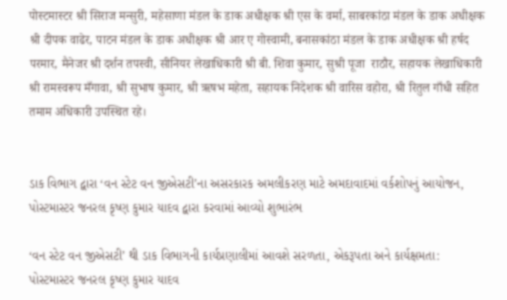पोस्टमास्टर श्री सिराज मन्सुरी, महेसाणा मंडल के डाक अधीक्षक श्री एस के वर्मा, साबरकांठा मंडल के डाक अधीक्षक श्री दीपक वाढेर, पाटन मंडल के डाक अधीक्षक श्री आर ए गोस्वामी, बनासकांठा मंडल के डाक अधीक्षक श्री हर्षद परमार, मैनेजर श्री दर्शन तपस्वी, सीनियर लेखाधिकारी श्री बी. शिवा कुमार, सुश्री पूजा  राठौर, सहायक लेखाधिकारी श्री रामस्वरूप मँगावा, श्री सुभाष कुमार, श्री ऋषभ महेता, सहायक निदेशक श्री वारिस वहोरा, श्री रितुल गाँधी सहित तमाम अधिकारी उपस्थित रहे।


ડાક વિભાગ દ્વારા ‘વન સ્ટેટ વન જીએસટી’ના અસરકારક અમલીકરણ માટે અમદાવાદમાં વર્કશોપનું આયોજન, પોસ્ટમાસ્ટર જનરલ કૃષ્ણ કુમાર યાદવ દ્વારા કરવામાં આવ્યો શુભારંભ

‘વન સ્ટેટ વન જીએસટી’ થી ડાક વિભાગની કાર્યપ્રણાલીમાં આવશે સરળતા, એકરૂપતા અને કાર્યક્ષમતા: પોસ્ટમાસ્ટર જનરલ કૃષ્ણ કુમાર યાદવ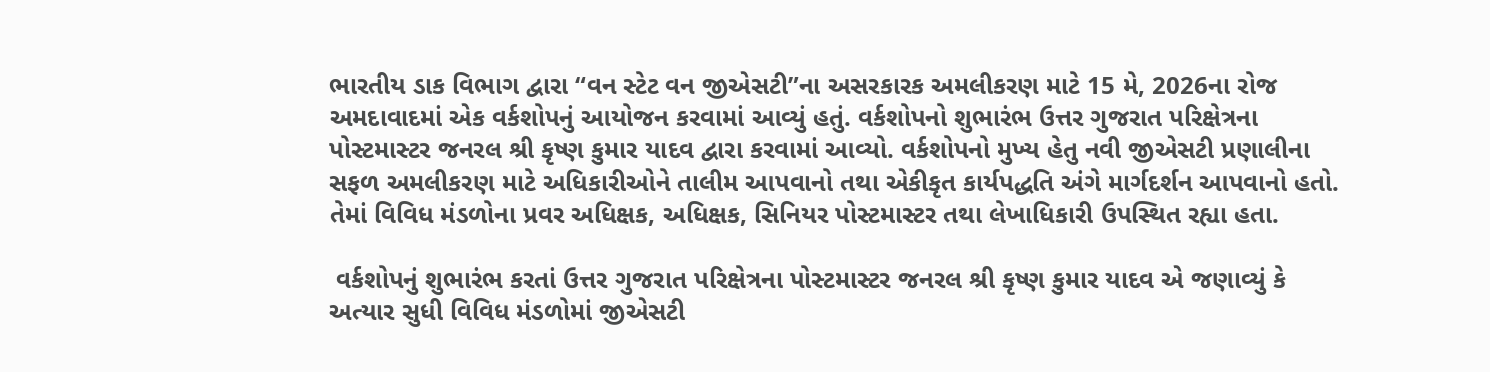ભારતીય ડાક વિભાગ દ્વારા “વન સ્ટેટ વન જીએસટી”ના અસરકારક અમલીકરણ માટે 15 મે, 2026ના રોજ અમદાવાદમાં એક વર્કશોપનું આયોજન કરવામાં આવ્યું હતું. વર્કશોપનો શુભારંભ ઉત્તર ગુજરાત પરિક્ષેત્રના પોસ્ટમાસ્ટર જનરલ શ્રી કૃષ્ણ કુમાર યાદવ દ્વારા કરવામાં આવ્યો. વર્કશોપનો મુખ્ય હેતુ નવી જીએસટી પ્રણાલીના સફળ અમલીકરણ માટે અધિકારીઓને તાલીમ આપવાનો તથા એકીકૃત કાર્યપદ્ધતિ અંગે માર્ગદર્શન આપવાનો હતો. તેમાં વિવિધ મંડળોના પ્રવર અધિક્ષક, અધિક્ષક, સિનિયર પોસ્ટમાસ્ટર તથા લેખાધિકારી ઉપસ્થિત રહ્યા હતા.

 વર્કશોપનું શુભારંભ કરતાં ઉત્તર ગુજરાત પરિક્ષેત્રના પોસ્ટમાસ્ટર જનરલ શ્રી કૃષ્ણ કુમાર યાદવ એ જણાવ્યું કે અત્યાર સુધી વિવિધ મંડળોમાં જીએસટી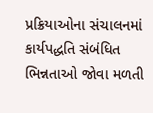પ્રક્રિયાઓના સંચાલનમાં કાર્યપદ્ધતિ સંબંધિત ભિન્નતાઓ જોવા મળતી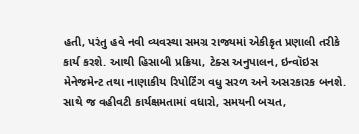હતી, પરંતુ હવે નવી વ્યવસ્થા સમગ્ર રાજ્યમાં એકીકૃત પ્રણાલી તરીકે કાર્ય કરશે. આથી હિસાબી પ્રક્રિયા, ટેક્સ અનુપાલન, ઇન્વૉઇસ મેનેજમેન્ટ તથા નાણાકીય રિપોર્ટિંગ વધુ સરળ અને અસરકારક બનશે. સાથે જ વહીવટી કાર્યક્ષમતામાં વધારો, સમયની બચત,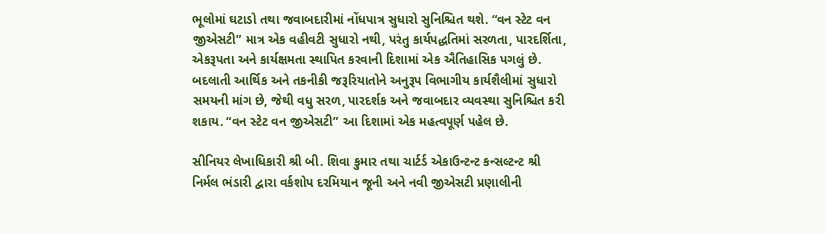ભૂલોમાં ઘટાડો તથા જવાબદારીમાં નોંધપાત્ર સુધારો સુનિશ્ચિત થશે. “વન સ્ટેટ વન જીએસટી” માત્ર એક વહીવટી સુધારો નથી, પરંતુ કાર્યપદ્ધતિમાં સરળતા, પારદર્શિતા, એકરૂપતા અને કાર્યક્ષમતા સ્થાપિત કરવાની દિશામાં એક ઐતિહાસિક પગલું છે. બદલાતી આર્થિક અને તકનીકી જરૂરિયાતોને અનુરૂપ વિભાગીય કાર્યશૈલીમાં સુધારો સમયની માંગ છે, જેથી વધુ સરળ, પારદર્શક અને જવાબદાર વ્યવસ્થા સુનિશ્ચિત કરી શકાય. “વન સ્ટેટ વન જીએસટી” આ દિશામાં એક મહત્વપૂર્ણ પહેલ છે.

સીનિયર લેખાધિકારી શ્રી બી. શિવા કુમાર તથા ચાર્ટર્ડ એકાઉન્ટન્ટ કન્સલ્ટન્ટ શ્રી નિર્મલ ભંડારી દ્વારા વર્કશોપ દરમિયાન જૂની અને નવી જીએસટી પ્રણાલીની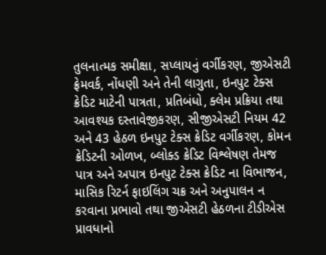તુલનાત્મક સમીક્ષા, સપ્લાયનું વર્ગીકરણ, જીએસટી ફ્રેમવર્ક, નોંધણી અને તેની લાગુતા, ઇનપુટ ટેક્સ ક્રેડિટ માટેની પાત્રતા, પ્રતિબંધો, ક્લેમ પ્રક્રિયા તથા આવશ્યક દસ્તાવેજીકરણ, સીજીએસટી નિયમ 42 અને 43 હેઠળ ઇનપુટ ટેક્સ ક્રેડિટ વર્ગીકરણ, કોમન ક્રેડિટની ઓળખ, બ્લોક્ડ ક્રેડિટ વિશ્લેષણ તેમજ પાત્ર અને અપાત્ર ઇનપુટ ટેક્સ ક્રેડિટ ના વિભાજન, માસિક રિટર્ન ફાઇલિંગ ચક્ર અને અનુપાલન ન કરવાના પ્રભાવો તથા જીએસટી હેઠળના ટીડીએસ પ્રાવધાનો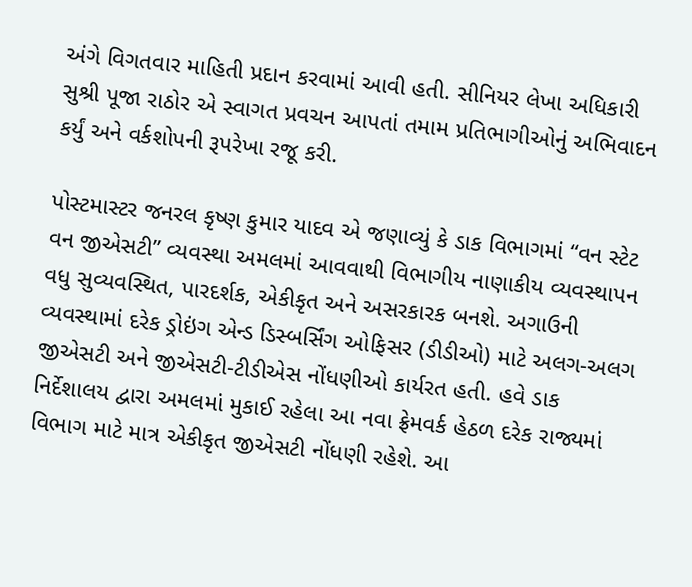અંગે વિગતવાર માહિતી પ્રદાન કરવામાં આવી હતી. સીનિયર લેખા અધિકારી સુશ્રી પૂજા રાઠોર એ સ્વાગત પ્રવચન આપતાં તમામ પ્રતિભાગીઓનું અભિવાદન કર્યું અને વર્કશોપની રૂપરેખા રજૂ કરી.

પોસ્ટમાસ્ટર જનરલ કૃષ્ણ કુમાર યાદવ એ જણાવ્યું કે ડાક વિભાગમાં “વન સ્ટેટ વન જીએસટી” વ્યવસ્થા અમલમાં આવવાથી વિભાગીય નાણાકીય વ્યવસ્થાપન વધુ સુવ્યવસ્થિત, પારદર્શક, એકીકૃત અને અસરકારક બનશે. અગાઉની વ્યવસ્થામાં દરેક ડ્રોઇંગ એન્ડ ડિસ્બર્સિંગ ઓફિસર (ડીડીઓ) માટે અલગ-અલગ જીએસટી અને જીએસટી-ટીડીએસ નોંધણીઓ કાર્યરત હતી. હવે ડાક નિર્દેશાલય દ્વારા અમલમાં મુકાઈ રહેલા આ નવા ફ્રેમવર્ક હેઠળ દરેક રાજ્યમાં વિભાગ માટે માત્ર એકીકૃત જીએસટી નોંધણી રહેશે. આ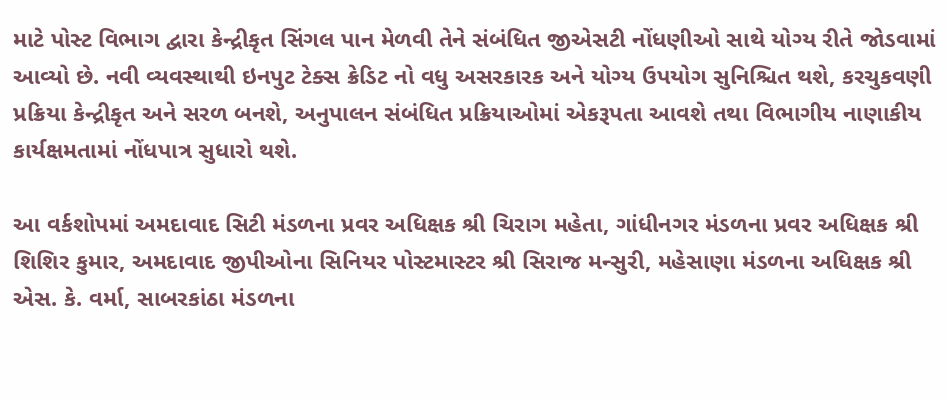માટે પોસ્ટ વિભાગ દ્વારા કેન્દ્રીકૃત સિંગલ પાન મેળવી તેને સંબંધિત જીએસટી નોંધણીઓ સાથે યોગ્ય રીતે જોડવામાં આવ્યો છે. નવી વ્યવસ્થાથી ઇનપુટ ટેક્સ ક્રેડિટ નો વધુ અસરકારક અને યોગ્ય ઉપયોગ સુનિશ્ચિત થશે, કરચુકવણી પ્રક્રિયા કેન્દ્રીકૃત અને સરળ બનશે, અનુપાલન સંબંધિત પ્રક્રિયાઓમાં એકરૂપતા આવશે તથા વિભાગીય નાણાકીય કાર્યક્ષમતામાં નોંધપાત્ર સુધારો થશે.

આ વર્કશોપમાં અમદાવાદ સિટી મંડળના પ્રવર અધિક્ષક શ્રી ચિરાગ મહેતા, ગાંધીનગર મંડળના પ્રવર અધિક્ષક શ્રી શિશિર કુમાર, અમદાવાદ જીપીઓના સિનિયર પોસ્ટમાસ્ટર શ્રી સિરાજ મન્સુરી, મહેસાણા મંડળના અધિક્ષક શ્રી એસ. કે. વર્મા, સાબરકાંઠા મંડળના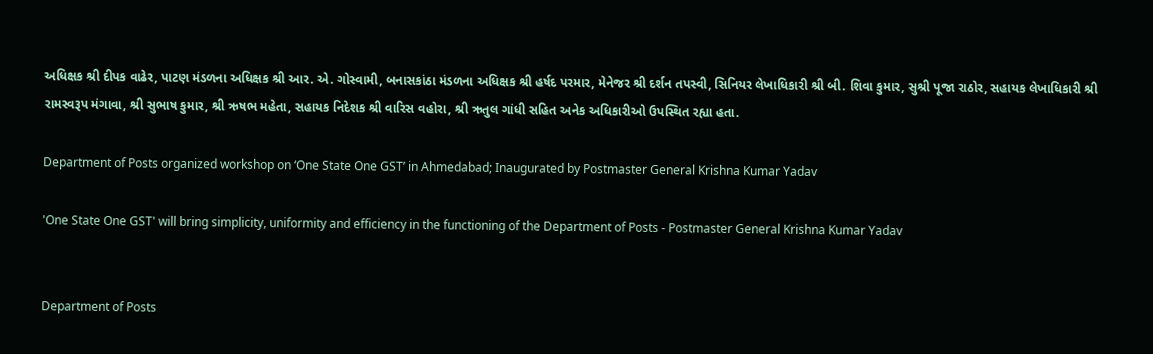અધિક્ષક શ્રી દીપક વાઢેર, પાટણ મંડળના અધિક્ષક શ્રી આર. એ. ગોસ્વામી, બનાસકાંઠા મંડળના અધિક્ષક શ્રી હર્ષદ પરમાર, મેનેજર શ્રી દર્શન તપસ્વી, સિનિયર લેખાધિકારી શ્રી બી. શિવા કુમાર, સુશ્રી પૂજા રાઠોર, સહાયક લેખાધિકારી શ્રી રામસ્વરૂપ મંગાવા, શ્રી સુભાષ કુમાર, શ્રી ઋષભ મહેતા, સહાયક નિદેશક શ્રી વારિસ વહોરા, શ્રી ઋતુલ ગાંધી સહિત અનેક અધિકારીઓ ઉપસ્થિત રહ્યા હતા.

Department of Posts organized workshop on ‘One State One GST’ in Ahmedabad; Inaugurated by Postmaster General Krishna Kumar Yadav

'One State One GST' will bring simplicity, uniformity and efficiency in the functioning of the Department of Posts - Postmaster General Krishna Kumar Yadav


Department of Posts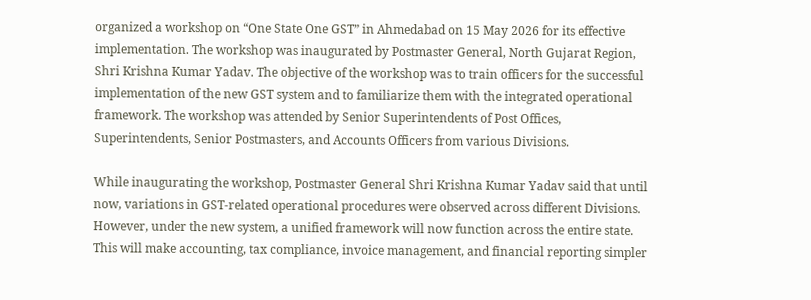organized a workshop on “One State One GST” in Ahmedabad on 15 May 2026 for its effective implementation. The workshop was inaugurated by Postmaster General, North Gujarat Region, Shri Krishna Kumar Yadav. The objective of the workshop was to train officers for the successful implementation of the new GST system and to familiarize them with the integrated operational framework. The workshop was attended by Senior Superintendents of Post Offices, Superintendents, Senior Postmasters, and Accounts Officers from various Divisions.

While inaugurating the workshop, Postmaster General Shri Krishna Kumar Yadav said that until now, variations in GST-related operational procedures were observed across different Divisions. However, under the new system, a unified framework will now function across the entire state. This will make accounting, tax compliance, invoice management, and financial reporting simpler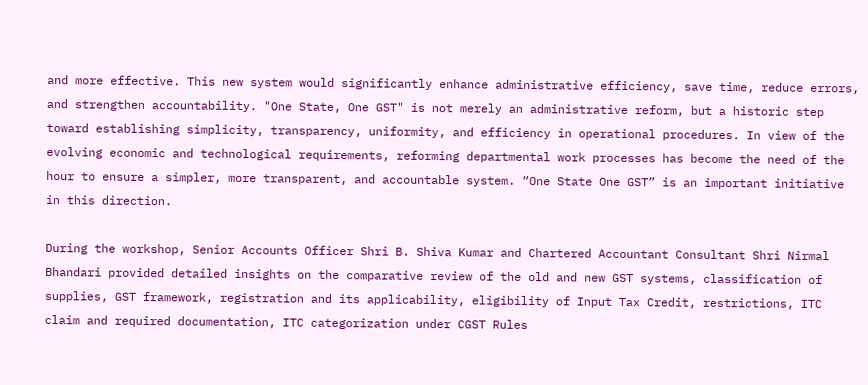and more effective. This new system would significantly enhance administrative efficiency, save time, reduce errors, and strengthen accountability. "One State, One GST" is not merely an administrative reform, but a historic step toward establishing simplicity, transparency, uniformity, and efficiency in operational procedures. In view of the evolving economic and technological requirements, reforming departmental work processes has become the need of the hour to ensure a simpler, more transparent, and accountable system. “One State One GST” is an important initiative in this direction.

During the workshop, Senior Accounts Officer Shri B. Shiva Kumar and Chartered Accountant Consultant Shri Nirmal Bhandari provided detailed insights on the comparative review of the old and new GST systems, classification of supplies, GST framework, registration and its applicability, eligibility of Input Tax Credit, restrictions, ITC claim and required documentation, ITC categorization under CGST Rules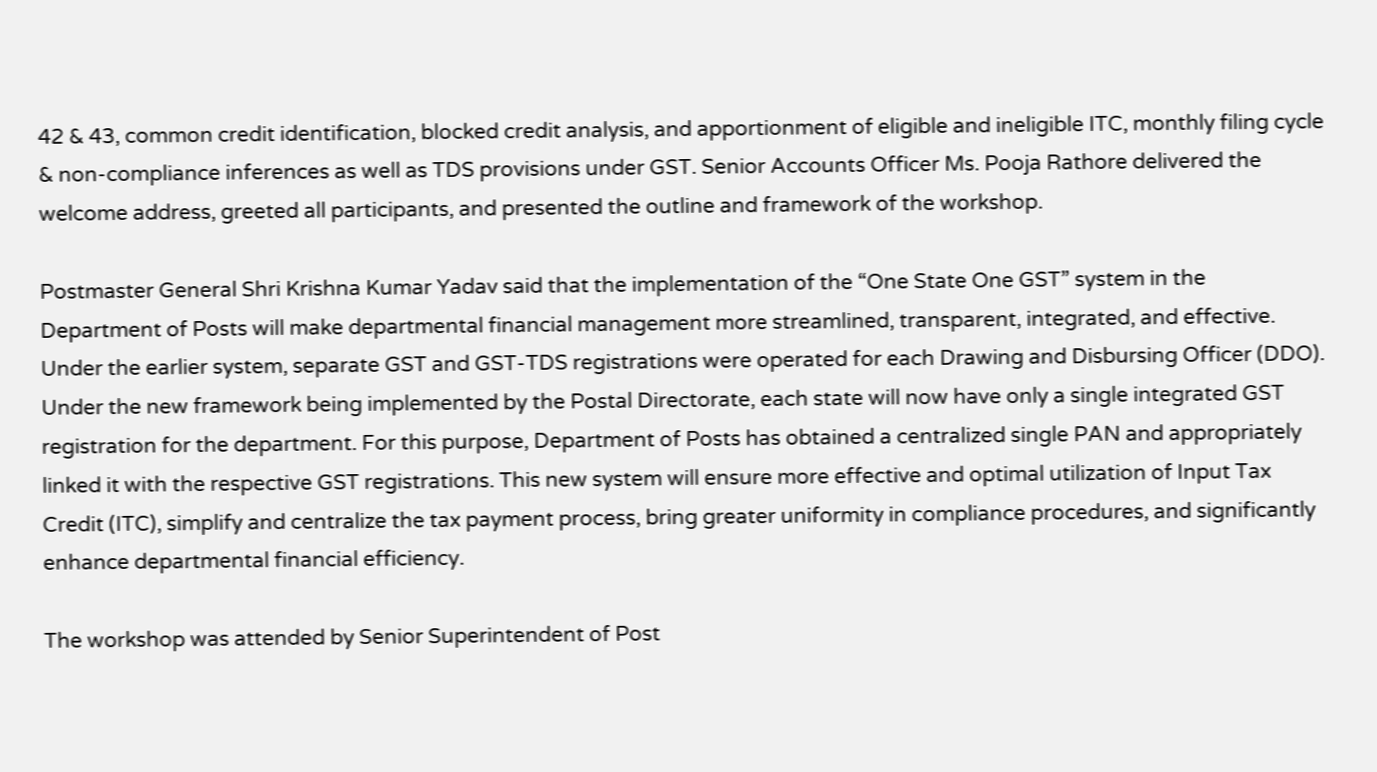42 & 43, common credit identification, blocked credit analysis, and apportionment of eligible and ineligible ITC, monthly filing cycle & non-compliance inferences as well as TDS provisions under GST. Senior Accounts Officer Ms. Pooja Rathore delivered the welcome address, greeted all participants, and presented the outline and framework of the workshop.

Postmaster General Shri Krishna Kumar Yadav said that the implementation of the “One State One GST” system in the Department of Posts will make departmental financial management more streamlined, transparent, integrated, and effective. Under the earlier system, separate GST and GST-TDS registrations were operated for each Drawing and Disbursing Officer (DDO). Under the new framework being implemented by the Postal Directorate, each state will now have only a single integrated GST registration for the department. For this purpose, Department of Posts has obtained a centralized single PAN and appropriately linked it with the respective GST registrations. This new system will ensure more effective and optimal utilization of Input Tax Credit (ITC), simplify and centralize the tax payment process, bring greater uniformity in compliance procedures, and significantly enhance departmental financial efficiency.

The workshop was attended by Senior Superintendent of Post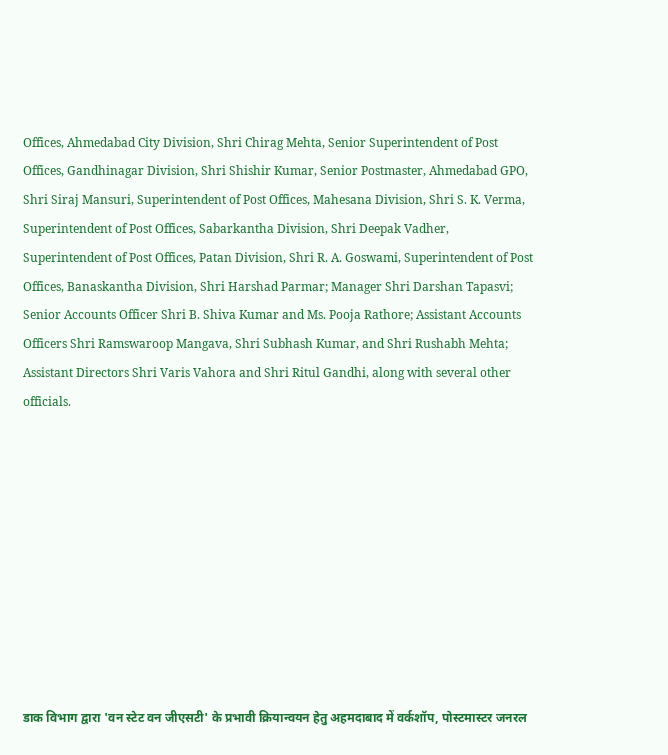Offices, Ahmedabad City Division, Shri Chirag Mehta, Senior Superintendent of Post Offices, Gandhinagar Division, Shri Shishir Kumar, Senior Postmaster, Ahmedabad GPO, Shri Siraj Mansuri, Superintendent of Post Offices, Mahesana Division, Shri S. K. Verma, Superintendent of Post Offices, Sabarkantha Division, Shri Deepak Vadher, Superintendent of Post Offices, Patan Division, Shri R. A. Goswami, Superintendent of Post Offices, Banaskantha Division, Shri Harshad Parmar; Manager Shri Darshan Tapasvi; Senior Accounts Officer Shri B. Shiva Kumar and Ms. Pooja Rathore; Assistant Accounts Officers Shri Ramswaroop Mangava, Shri Subhash Kumar, and Shri Rushabh Mehta; Assistant Directors Shri Varis Vahora and Shri Ritul Gandhi, along with several other officials.










डाक विभाग द्वारा 'वन स्टेट वन जीएसटी' के प्रभावी क्रियान्वयन हेतु अहमदाबाद में वर्कशॉप, पोस्टमास्टर जनरल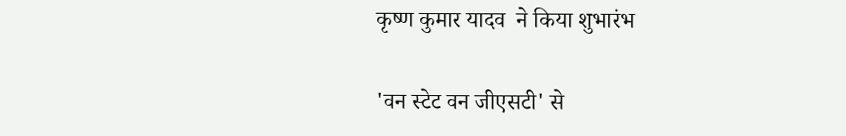कृष्ण कुमार यादव  ने किया शुभारंभ

'वन स्टेट वन जीएसटी' से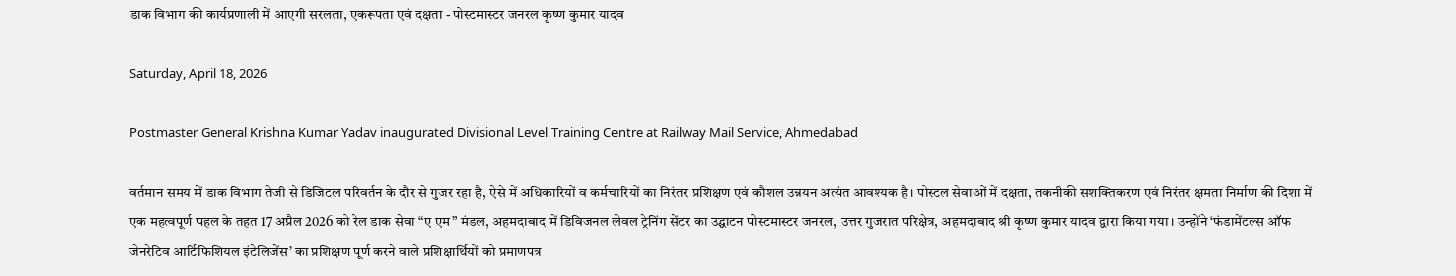डाक विभाग की कार्यप्रणाली में आएगी सरलता, एकरूपता एवं दक्षता - पोस्टमास्टर जनरल कृष्ण कुमार यादव

Saturday, April 18, 2026

Postmaster General Krishna Kumar Yadav inaugurated Divisional Level Training Centre at Railway Mail Service, Ahmedabad

वर्तमान समय में डाक विभाग तेजी से डिजिटल परिवर्तन के दौर से गुजर रहा है, ऐसे में अधिकारियों व कर्मचारियों का निरंतर प्रशिक्षण एवं कौशल उन्नयन अत्यंत आवश्यक है। पोस्टल सेवाओं में दक्षता, तकनीकी सशक्तिकरण एवं निरंतर क्षमता निर्माण की दिशा में एक महत्वपूर्ण पहल के तहत 17 अप्रैल 2026 को रेल डाक सेवा “ए एम” मंडल, अहमदाबाद में डिविजनल लेवल ट्रेनिंग सेंटर का उद्घाटन पोस्टमास्टर जनरल, उत्तर गुजरात परिक्षेत्र, अहमदाबाद श्री कृष्ण कुमार यादव द्वारा किया गया। उन्होंने ‘फंडामेंटल्स ऑफ जेनरेटिव आर्टिफिशियल इंटेलिजेंस’ का प्रशिक्षण पूर्ण करने वाले प्रशिक्षार्थियों को प्रमाणपत्र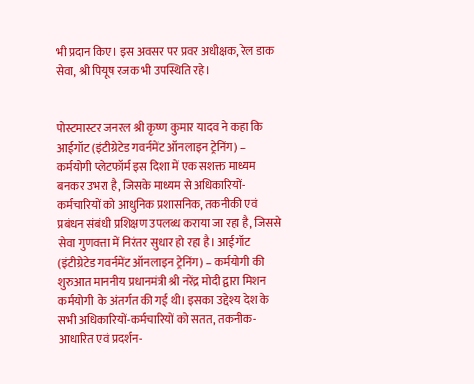भी प्रदान किए। इस अवसर पर प्रवर अधीक्षक, रेल डाक सेवा, श्री पियूष रजक भी उपस्थिति रहे।


पोस्टमास्टर जनरल श्री कृष्ण कुमार यादव ने कहा कि आईगॉट (इंटीग्रेटेड गवर्नमेंट ऑनलाइन ट्रेनिंग) – कर्मयोगी प्लेटफॉर्म इस दिशा में एक सशक्त माध्यम बनकर उभरा है, जिसके माध्यम से अधिकारियों-कर्मचारियों को आधुनिक प्रशासनिक, तकनीकी एवं प्रबंधन संबंधी प्रशिक्षण उपलब्ध कराया जा रहा है, जिससे सेवा गुणवत्ता में निरंतर सुधार हो रहा है। आईगॉट (इंटीग्रेटेड गवर्नमेंट ऑनलाइन ट्रेनिंग) – कर्मयोगी की शुरुआत माननीय प्रधानमंत्री श्री नरेंद्र मोदी द्वारा मिशन कर्मयोगी  के अंतर्गत की गई थी। इसका उद्देश्य देश के सभी अधिकारियों-कर्मचारियों को सतत, तकनीक-आधारित एवं प्रदर्शन-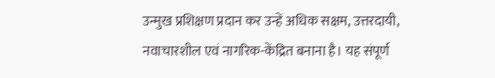उन्मुख प्रशिक्षण प्रदान कर उन्हें अधिक सक्षम, उत्तरदायी, नवाचारशील एवं नागरिक-केंद्रित बनाना है। यह संपूर्ण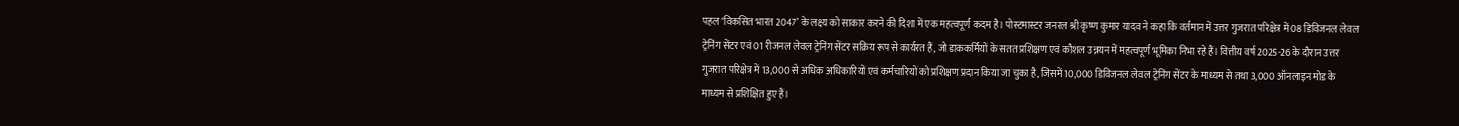पहल ‘विकसित भारत 2047’ के लक्ष्य को साकार करने की दिशा में एक महत्वपूर्ण कदम है। पोस्टमास्टर जनरल श्री कृष्ण कुमार यादव ने कहा कि वर्तमान में उत्तर गुजरात परिक्षेत्र में 08 डिविजनल लेवल ट्रेनिंग सेंटर एवं 01 रीजनल लेवल ट्रेनिंग सेंटर सक्रिय रूप से कार्यरत हैं, जो डाककर्मियों के सतत प्रशिक्षण एवं कौशल उन्नयन में महत्वपूर्ण भूमिका निभा रहे हैं। वित्तीय वर्ष 2025-26 के दौरान उत्तर गुजरात परिक्षेत्र में 13,000 से अधिक अधिकारियों एवं कर्मचारियों को प्रशिक्षण प्रदान किया जा चुका है, जिसमें 10,000 डिविजनल लेवल ट्रेनिंग सेंटर के माध्यम से तथा 3,000 ऑनलाइन मोड के माध्यम से प्रशिक्षित हुए हैं।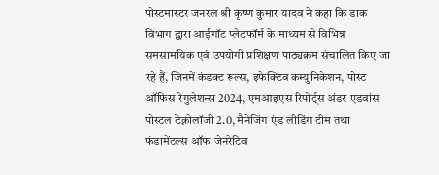पोस्टमास्टर जनरल श्री कृष्ण कुमार यादव ने कहा कि डाक विभाग द्वारा आईगॉट प्लेटफॉर्म के माध्यम से विभिन्न समसामयिक एवं उपयोगी प्रशिक्षण पाठ्यक्रम संचालित किए जा रहे हैं, जिनमें कंडक्ट रूल्स, इफेक्टिव कम्युनिकेशन, पोस्ट ऑफिस रेगुलेशन्स 2024, एमआइएस रिपोर्ट्स अंडर एडवांस पोस्टल टेक्नोलॉजी 2.0, मैनेजिंग एंड लीडिंग टीम तथा फंडामेंटल्स ऑफ जेनरेटिव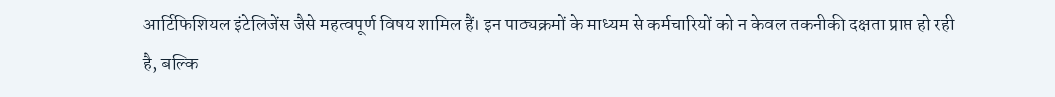आर्टिफिशियल इंटेलिजेंस जैसे महत्वपूर्ण विषय शामिल हैं। इन पाठ्यक्रमों के माध्यम से कर्मचारियों को न केवल तकनीकी दक्षता प्राप्त हो रही है, बल्कि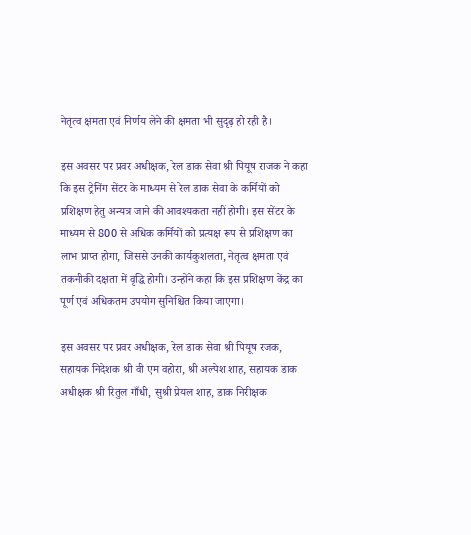नेतृत्व क्षमता एवं निर्णय लेने की क्षमता भी सुदृढ़ हो रही है।

इस अवसर पर प्रवर अधीक्षक, रेल डाक सेवा श्री पियूष राजक ने कहा कि इस ट्रेनिंग सेंटर के माध्यम से रेल डाक सेवा के कर्मियों को प्रशिक्षण हेतु अन्यत्र जाने की आवश्यकता नहीं होगी। इस सेंटर के माध्यम से 800 से अधिक कर्मियों को प्रत्यक्ष रूप से प्रशिक्षण का लाभ प्राप्त होगा, जिससे उनकी कार्यकुशलता, नेतृत्व क्षमता एवं तकनीकी दक्षता में वृद्धि होगी। उन्होंने कहा कि इस प्रशिक्षण केंद्र का पूर्ण एवं अधिकतम उपयोग सुनिश्चित किया जाएगा।

इस अवसर पर प्रवर अधीक्षक, रेल डाक सेवा श्री पियूष रजक, सहायक निदेशक श्री वी एम वहोरा, श्री अल्पेश शाह, सहायक डाक अधीक्षक श्री रितुल गाँधी, सुश्री प्रेयल शाह, डाक निरीक्षक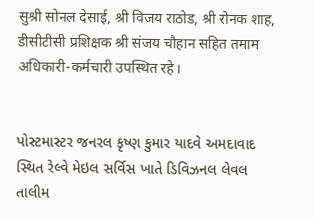सुश्री सोनल देसाई, श्री विजय राठोड, श्री रोनक शाह, डीसीटीसी प्रशिक्षक श्री संजय चौहान सहित तमाम अधिकारी-कर्मचारी उपस्थित रहे।


પોસ્ટમાસ્ટર જનરલ કૃષ્ણ કુમાર યાદવે અમદાવાદ સ્થિત રેલ્વે મેઇલ સર્વિસ ખાતે ડિવિઝનલ લેવલ તાલીમ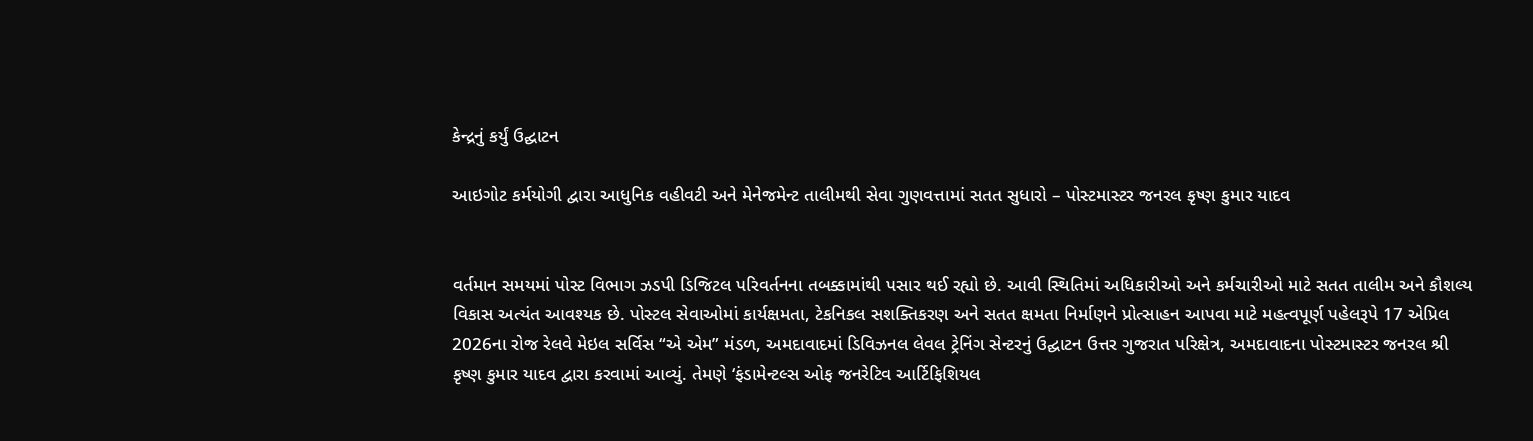કેન્દ્રનું કર્યું ઉદ્ઘાટન

આઇગોટ કર્મયોગી દ્વારા આધુનિક વહીવટી અને મેનેજમેન્ટ તાલીમથી સેવા ગુણવત્તામાં સતત સુધારો – પોસ્ટમાસ્ટર જનરલ કૃષ્ણ કુમાર યાદવ


વર્તમાન સમયમાં પોસ્ટ વિભાગ ઝડપી ડિજિટલ પરિવર્તનના તબક્કામાંથી પસાર થઈ રહ્યો છે. આવી સ્થિતિમાં અધિકારીઓ અને કર્મચારીઓ માટે સતત તાલીમ અને કૌશલ્ય વિકાસ અત્યંત આવશ્યક છે. પોસ્ટલ સેવાઓમાં કાર્યક્ષમતા, ટેકનિકલ સશક્તિકરણ અને સતત ક્ષમતા નિર્માણને પ્રોત્સાહન આપવા માટે મહત્વપૂર્ણ પહેલરૂપે 17 એપ્રિલ 2026ના રોજ રેલવે મેઇલ સર્વિસ “એ એમ” મંડળ, અમદાવાદમાં ડિવિઝનલ લેવલ ટ્રેનિંગ સેન્ટરનું ઉદ્ઘાટન ઉત્તર ગુજરાત પરિક્ષેત્ર, અમદાવાદના પોસ્ટમાસ્ટર જનરલ શ્રી કૃષ્ણ કુમાર યાદવ દ્વારા કરવામાં આવ્યું. તેમણે ‘ફંડામેન્ટલ્સ ઓફ જનરેટિવ આર્ટિફિશિયલ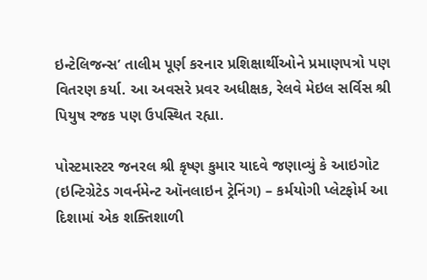ઇન્ટેલિજન્સ’ તાલીમ પૂર્ણ કરનાર પ્રશિક્ષાર્થીઓને પ્રમાણપત્રો પણ વિતરણ કર્યા. આ અવસરે પ્રવર અધીક્ષક, રેલવે મેઇલ સર્વિસ શ્રી પિયુષ રજક પણ ઉપસ્થિત રહ્યા.

પોસ્ટમાસ્ટર જનરલ શ્રી કૃષ્ણ કુમાર યાદવે જણાવ્યું કે આઇગોટ (ઇન્ટિગ્રેટેડ ગવર્નમેન્ટ ઑનલાઇન ટ્રેનિંગ) – કર્મયોગી પ્લેટફોર્મ આ દિશામાં એક શક્તિશાળી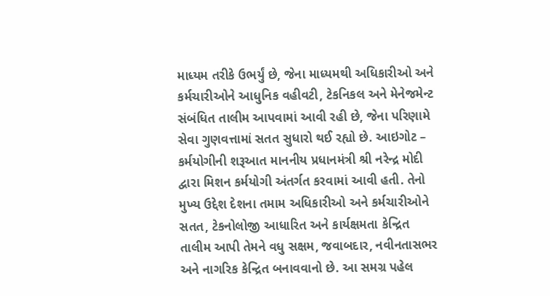માધ્યમ તરીકે ઉભર્યું છે, જેના માધ્યમથી અધિકારીઓ અને કર્મચારીઓને આધુનિક વહીવટી, ટેકનિકલ અને મેનેજમેન્ટ સંબંધિત તાલીમ આપવામાં આવી રહી છે, જેના પરિણામે સેવા ગુણવત્તામાં સતત સુધારો થઈ રહ્યો છે. આઇગોટ – કર્મયોગીની શરૂઆત માનનીય પ્રધાનમંત્રી શ્રી નરેન્દ્ર મોદી દ્વારા મિશન કર્મયોગી અંતર્ગત કરવામાં આવી હતી. તેનો મુખ્ય ઉદ્દેશ દેશના તમામ અધિકારીઓ અને કર્મચારીઓને સતત, ટેકનોલોજી આધારિત અને કાર્યક્ષમતા કેન્દ્રિત તાલીમ આપી તેમને વધુ સક્ષમ, જવાબદાર, નવીનતાસભર અને નાગરિક કેન્દ્રિત બનાવવાનો છે. આ સમગ્ર પહેલ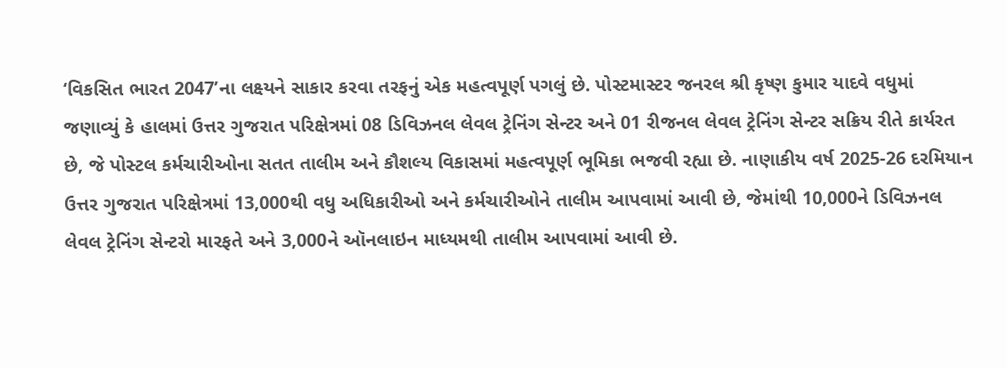‘વિકસિત ભારત 2047’ના લક્ષ્યને સાકાર કરવા તરફનું એક મહત્વપૂર્ણ પગલું છે. પોસ્ટમાસ્ટર જનરલ શ્રી કૃષ્ણ કુમાર યાદવે વધુમાં જણાવ્યું કે હાલમાં ઉત્તર ગુજરાત પરિક્ષેત્રમાં 08 ડિવિઝનલ લેવલ ટ્રેનિંગ સેન્ટર અને 01 રીજનલ લેવલ ટ્રેનિંગ સેન્ટર સક્રિય રીતે કાર્યરત છે, જે પોસ્ટલ કર્મચારીઓના સતત તાલીમ અને કૌશલ્ય વિકાસમાં મહત્વપૂર્ણ ભૂમિકા ભજવી રહ્યા છે. નાણાકીય વર્ષ 2025-26 દરમિયાન ઉત્તર ગુજરાત પરિક્ષેત્રમાં 13,000થી વધુ અધિકારીઓ અને કર્મચારીઓને તાલીમ આપવામાં આવી છે, જેમાંથી 10,000ને ડિવિઝનલ લેવલ ટ્રેનિંગ સેન્ટરો મારફતે અને 3,000ને ઑનલાઇન માધ્યમથી તાલીમ આપવામાં આવી છે.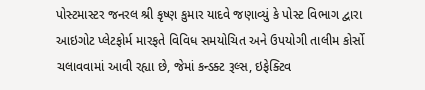પોસ્ટમાસ્ટર જનરલ શ્રી કૃષ્ણ કુમાર યાદવે જણાવ્યું કે પોસ્ટ વિભાગ દ્વારા આઇગોટ પ્લેટફોર્મ મારફતે વિવિધ સમયોચિત અને ઉપયોગી તાલીમ કોર્સો ચલાવવામાં આવી રહ્યા છે, જેમાં કન્ડક્ટ રૂલ્સ, ઇફેક્ટિવ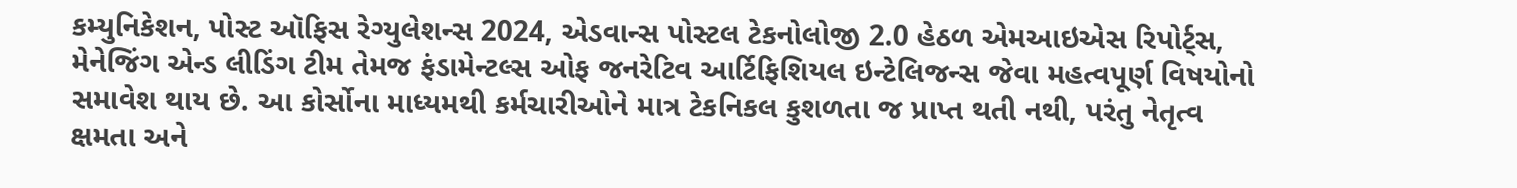કમ્યુનિકેશન, પોસ્ટ ઑફિસ રેગ્યુલેશન્સ 2024, એડવાન્સ પોસ્ટલ ટેકનોલોજી 2.0 હેઠળ એમઆઇએસ રિપોર્ટ્સ, મેનેજિંગ એન્ડ લીડિંગ ટીમ તેમજ ફંડામેન્ટલ્સ ઓફ જનરેટિવ આર્ટિફિશિયલ ઇન્ટેલિજન્સ જેવા મહત્વપૂર્ણ વિષયોનો સમાવેશ થાય છે. આ કોર્સોના માધ્યમથી કર્મચારીઓને માત્ર ટેકનિકલ કુશળતા જ પ્રાપ્ત થતી નથી, પરંતુ નેતૃત્વ ક્ષમતા અને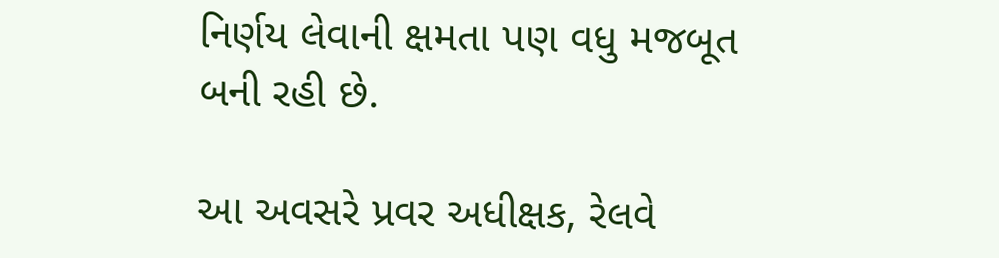નિર્ણય લેવાની ક્ષમતા પણ વધુ મજબૂત બની રહી છે.

આ અવસરે પ્રવર અધીક્ષક, રેલવે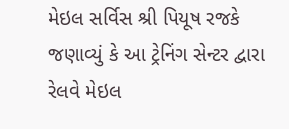મેઇલ સર્વિસ શ્રી પિયૂષ રજકે જણાવ્યું કે આ ટ્રેનિંગ સેન્ટર દ્વારા રેલવે મેઇલ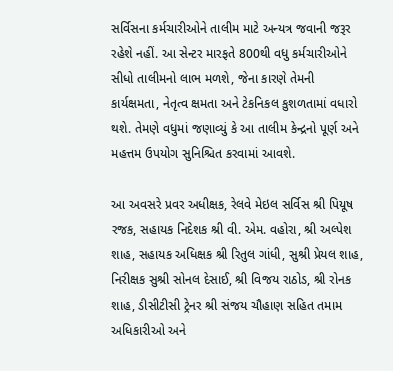સર્વિસના કર્મચારીઓને તાલીમ માટે અન્યત્ર જવાની જરૂર રહેશે નહીં. આ સેન્ટર મારફતે 800થી વધુ કર્મચારીઓને સીધો તાલીમનો લાભ મળશે, જેના કારણે તેમની કાર્યક્ષમતા, નેતૃત્વ ક્ષમતા અને ટેકનિકલ કુશળતામાં વધારો થશે. તેમણે વધુમાં જણાવ્યું કે આ તાલીમ કેન્દ્રનો પૂર્ણ અને મહત્તમ ઉપયોગ સુનિશ્ચિત કરવામાં આવશે.

આ અવસરે પ્રવર અધીક્ષક, રેલવે મેઇલ સર્વિસ શ્રી પિયૂષ રજક, સહાયક નિદેશક શ્રી વી. એમ. વહોરા, શ્રી અલ્પેશ શાહ, સહાયક અધિક્ષક શ્રી રિતુલ ગાંધી, સુશ્રી પ્રેયલ શાહ, નિરીક્ષક સુશ્રી સોનલ દેસાઈ, શ્રી વિજય રાઠોડ, શ્રી રોનક શાહ, ડીસીટીસી ટ્રેનર શ્રી સંજય ચૌહાણ સહિત તમામ અધિકારીઓ અને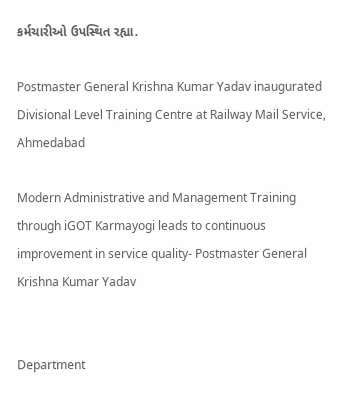કર્મચારીઓ ઉપસ્થિત રહ્યા.

Postmaster General Krishna Kumar Yadav inaugurated Divisional Level Training Centre at Railway Mail Service, Ahmedabad

Modern Administrative and Management Training through iGOT Karmayogi leads to continuous improvement in service quality- Postmaster General Krishna Kumar Yadav


Department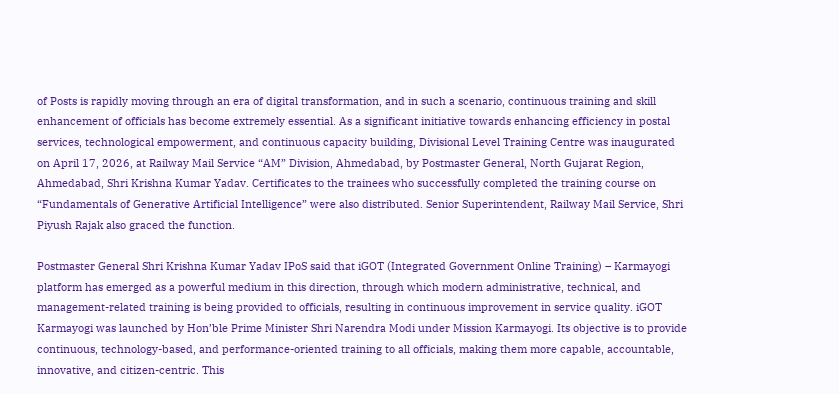of Posts is rapidly moving through an era of digital transformation, and in such a scenario, continuous training and skill enhancement of officials has become extremely essential. As a significant initiative towards enhancing efficiency in postal services, technological empowerment, and continuous capacity building, Divisional Level Training Centre was inaugurated on April 17, 2026, at Railway Mail Service “AM” Division, Ahmedabad, by Postmaster General, North Gujarat Region, Ahmedabad, Shri Krishna Kumar Yadav. Certificates to the trainees who successfully completed the training course on “Fundamentals of Generative Artificial Intelligence” were also distributed. Senior Superintendent, Railway Mail Service, Shri Piyush Rajak also graced the function.

Postmaster General Shri Krishna Kumar Yadav IPoS said that iGOT (Integrated Government Online Training) – Karmayogi platform has emerged as a powerful medium in this direction, through which modern administrative, technical, and management-related training is being provided to officials, resulting in continuous improvement in service quality. iGOT Karmayogi was launched by Hon’ble Prime Minister Shri Narendra Modi under Mission Karmayogi. Its objective is to provide continuous, technology-based, and performance-oriented training to all officials, making them more capable, accountable, innovative, and citizen-centric. This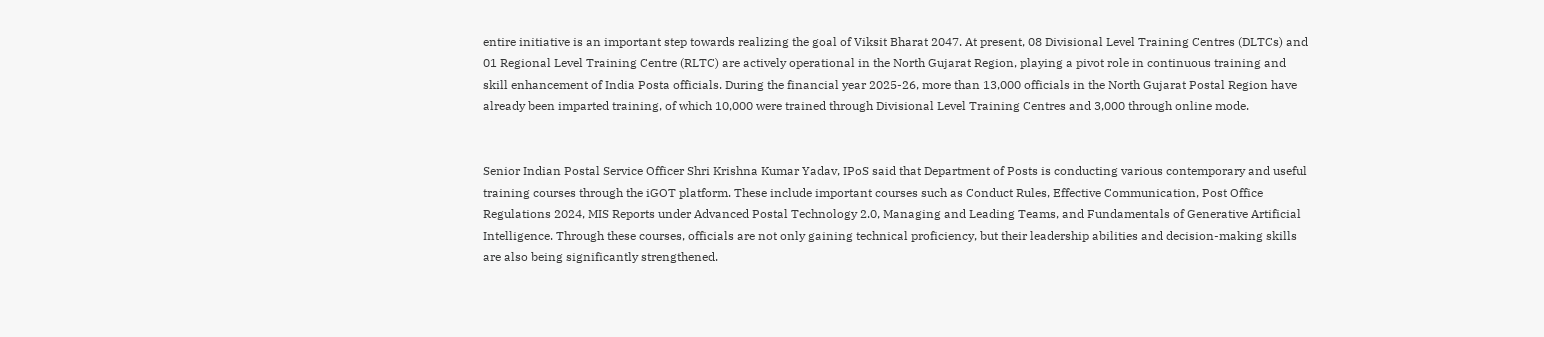entire initiative is an important step towards realizing the goal of Viksit Bharat 2047. At present, 08 Divisional Level Training Centres (DLTCs) and 01 Regional Level Training Centre (RLTC) are actively operational in the North Gujarat Region, playing a pivot role in continuous training and skill enhancement of India Posta officials. During the financial year 2025-26, more than 13,000 officials in the North Gujarat Postal Region have already been imparted training, of which 10,000 were trained through Divisional Level Training Centres and 3,000 through online mode.


Senior Indian Postal Service Officer Shri Krishna Kumar Yadav, IPoS said that Department of Posts is conducting various contemporary and useful training courses through the iGOT platform. These include important courses such as Conduct Rules, Effective Communication, Post Office Regulations 2024, MIS Reports under Advanced Postal Technology 2.0, Managing and Leading Teams, and Fundamentals of Generative Artificial Intelligence. Through these courses, officials are not only gaining technical proficiency, but their leadership abilities and decision-making skills are also being significantly strengthened.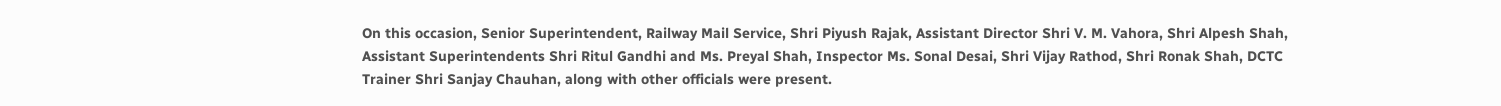On this occasion, Senior Superintendent, Railway Mail Service, Shri Piyush Rajak, Assistant Director Shri V. M. Vahora, Shri Alpesh Shah, Assistant Superintendents Shri Ritul Gandhi and Ms. Preyal Shah, Inspector Ms. Sonal Desai, Shri Vijay Rathod, Shri Ronak Shah, DCTC Trainer Shri Sanjay Chauhan, along with other officials were present.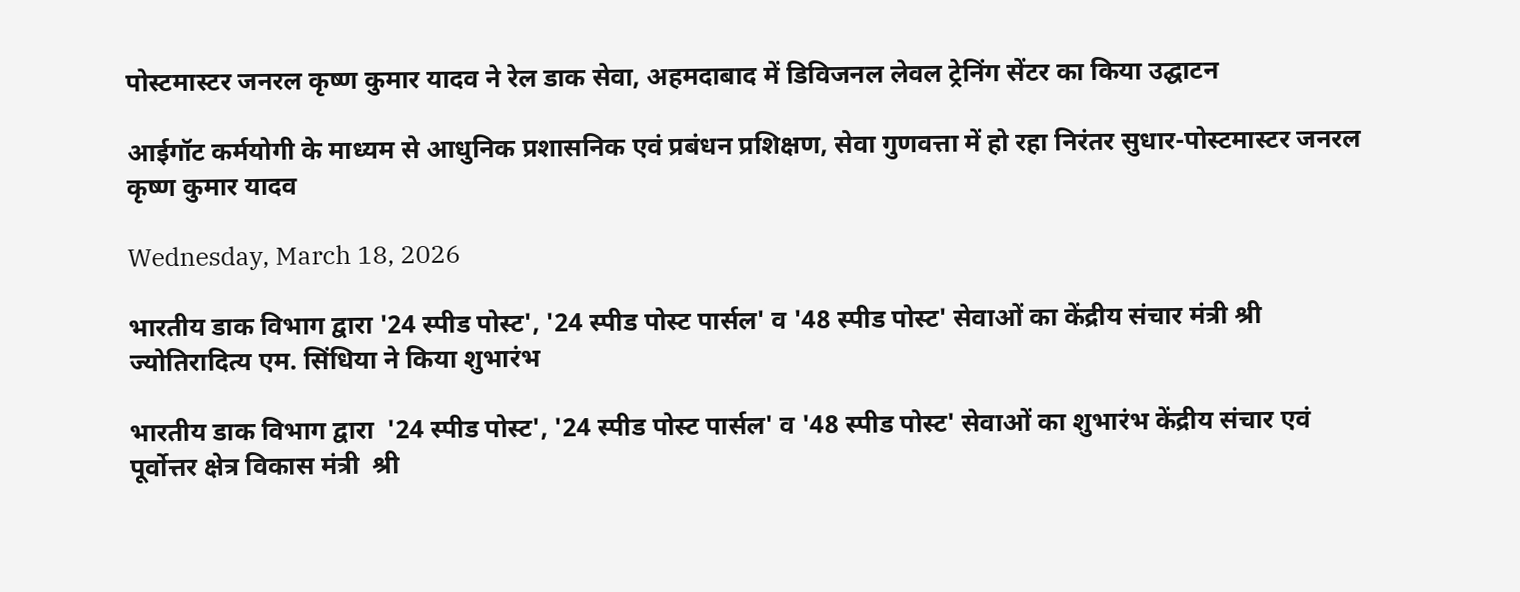पोस्टमास्टर जनरल कृष्ण कुमार यादव ने रेल डाक सेवा, अहमदाबाद में डिविजनल लेवल ट्रेनिंग सेंटर का किया उद्घाटन

आईगॉट कर्मयोगी के माध्यम से आधुनिक प्रशासनिक एवं प्रबंधन प्रशिक्षण, सेवा गुणवत्ता में हो रहा निरंतर सुधार-पोस्टमास्टर जनरल कृष्ण कुमार यादव

Wednesday, March 18, 2026

भारतीय डाक विभाग द्वारा '24 स्पीड पोस्ट', '24 स्पीड पोस्ट पार्सल' व '48 स्पीड पोस्ट' सेवाओं का केंद्रीय संचार मंत्री श्री ज्योतिरादित्य एम. सिंधिया ने किया शुभारंभ

भारतीय डाक विभाग द्वारा  '24 स्पीड पोस्ट', '24 स्पीड पोस्ट पार्सल' व '48 स्पीड पोस्ट' सेवाओं का शुभारंभ केंद्रीय संचार एवं पूर्वोत्तर क्षेत्र विकास मंत्री  श्री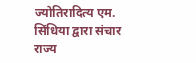ज्योतिरादित्य एम. सिंधिया द्वारा संचार राज्य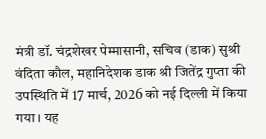मंत्री डॉ. चंद्रशेखर पेम्मासानी, सचिव (डाक) सुश्री वंदिता कौल, महानिदेशक डाक श्री जितेंद्र गुप्ता की उपस्थिति में 17 मार्च, 2026 को नई दिल्ली में किया गया। यह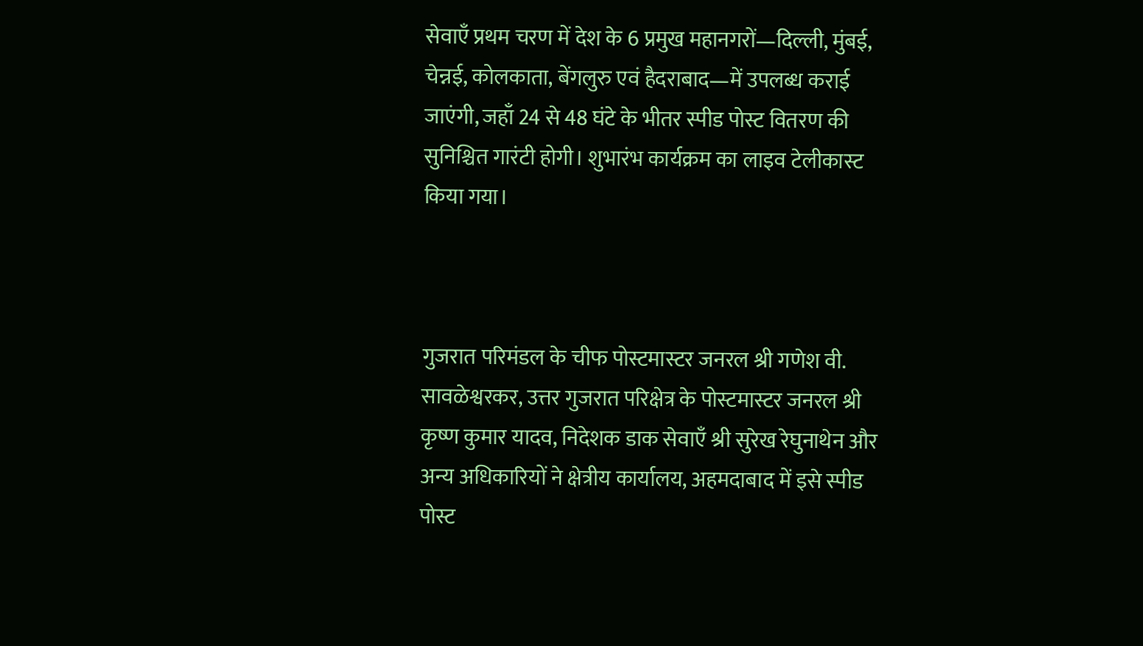सेवाएँ प्रथम चरण में देश के 6 प्रमुख महानगरों—दिल्ली, मुंबई, चेन्नई, कोलकाता, बेंगलुरु एवं हैदराबाद—में उपलब्ध कराई जाएंगी, जहाँ 24 से 48 घंटे के भीतर स्पीड पोस्ट वितरण की सुनिश्चित गारंटी होगी। शुभारंभ कार्यक्रम का लाइव टेलीकास्ट किया गया।



गुजरात परिमंडल के चीफ पोस्टमास्टर जनरल श्री गणेश वी. सावळेश्वरकर, उत्तर गुजरात परिक्षेत्र के पोस्टमास्टर जनरल श्री कृष्ण कुमार यादव, निदेशक डाक सेवाएँ श्री सुरेख रेघुनाथेन और अन्य अधिकारियों ने क्षेत्रीय कार्यालय, अहमदाबाद में इसे स्पीड पोस्ट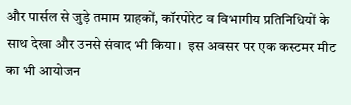और पार्सल से जुड़े तमाम ग्राहकों, कॉरपोरेट व विभागीय प्रतिनिधियों के साथ देखा और उनसे संवाद भी किया।  इस अवसर पर एक कस्टमर मीट का भी आयोजन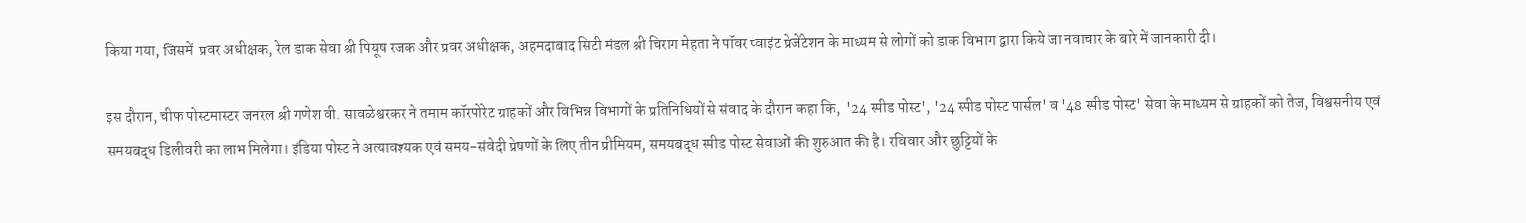किया गया, जिसमें  प्रवर अधीक्षक, रेल डाक सेवा श्री पियूष रजक और प्रवर अधीक्षक, अहमदाबाद सिटी मंडल श्री चिराग मेहता ने पॉवर प्वाइंट प्रेजेंटेशन के माध्यम से लोगों को डाक विभाग द्वारा किये जा नवाचार के बारे में जानकारी दी।

इस दौरान, चीफ पोस्टमास्टर जनरल श्री गणेश वी. सावळेश्वरकर ने तमाम कॉरपोरेट ग्राहकों और विभिन्न विभागों के प्रतिनिधियों से संवाद के दौरान कहा कि,  '24 स्पीड पोस्ट', '24 स्पीड पोस्ट पार्सल' व '48 स्पीड पोस्ट' सेवा के माध्यम से ग्राहकों को तेज, विश्वसनीय एवं समयबद्ध डिलीवरी का लाभ मिलेगा। इंडिया पोस्ट ने अत्यावश्यक एवं समय-संवेदी प्रेषणों के लिए तीन प्रीमियम, समयबद्ध स्पीड पोस्ट सेवाओं की शुरुआत की है। रविवार और छुट्टियों के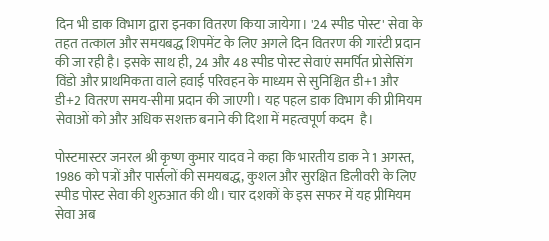दिन भी डाक विभाग द्वारा इनका वितरण किया जायेगा। '24 स्पीड पोस्ट' सेवा के तहत तत्काल और समयबद्ध शिपमेंट के लिए अगले दिन वितरण की गारंटी प्रदान की जा रही है। इसके साथ ही, 24 और 48 स्पीड पोस्ट सेवाएं समर्पित प्रोसेसिंग विंडो और प्राथमिकता वाले हवाई परिवहन के माध्यम से सुनिश्चित डी+1 और डी+2 वितरण समय-सीमा प्रदान की जाएगी। यह पहल डाक विभाग की प्रीमियम सेवाओं को और अधिक सशक्त बनाने की दिशा में महत्वपूर्ण कदम  है।

पोस्टमास्टर जनरल श्री कृष्ण कुमार यादव ने कहा कि भारतीय डाक ने 1 अगस्त, 1986 को पत्रों और पार्सलों की समयबद्ध, कुशल और सुरक्षित डिलीवरी के लिए स्पीड पोस्ट सेवा की शुरुआत की थी। चार दशकों के इस सफर में यह प्रीमियम सेवा अब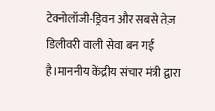टेक्नोलॉजी-ड्रिवन और सबसे तेज़ डिलीवरी वाली सेवा बन गई है।माननीय केंद्रीय संचार मंत्री द्वारा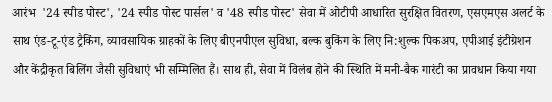आरंभ  '24 स्पीड पोस्ट', '24 स्पीड पोस्ट पार्सल' व '48 स्पीड पोस्ट' सेवा में ओटीपी आधारित सुरक्षित वितरण, एसएमएस अलर्ट के साथ एंड-टू-एंड ट्रैकिंग, व्यावसायिक ग्राहकों के लिए बीएनपीएल सुविधा, बल्क बुकिंग के लिए नि:शुल्क पिकअप, एपीआई इंटीग्रेशन और केंद्रीकृत बिलिंग जैसी सुविधाएं भी सम्मिलित हैं। साथ ही, सेवा में विलंब होने की स्थिति में मनी-बैक गारंटी का प्रावधान किया गया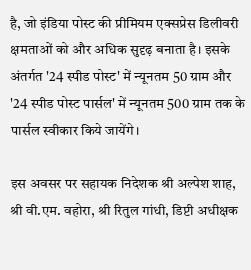है, जो इंडिया पोस्ट की प्रीमियम एक्सप्रेस डिलीवरी क्षमताओं को और अधिक सुदृढ़ बनाता है। इसके अंतर्गत '24 स्पीड पोस्ट' में न्यूनतम 50 ग्राम और '24 स्पीड पोस्ट पार्सल' में न्यूनतम 500 ग्राम तक के पार्सल स्वीकार किये जायेंगे।

इस अवसर पर सहायक निदेशक श्री अल्पेश शाह, श्री वी.एम. वहोरा, श्री रितुल गांधी, डिप्टी अधीक्षक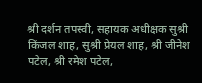श्री दर्शन तपस्वी, सहायक अधीक्षक सुश्री किंजल शाह, सुश्री प्रेयल शाह, श्री जीनेश पटेल, श्री रमेश पटेल,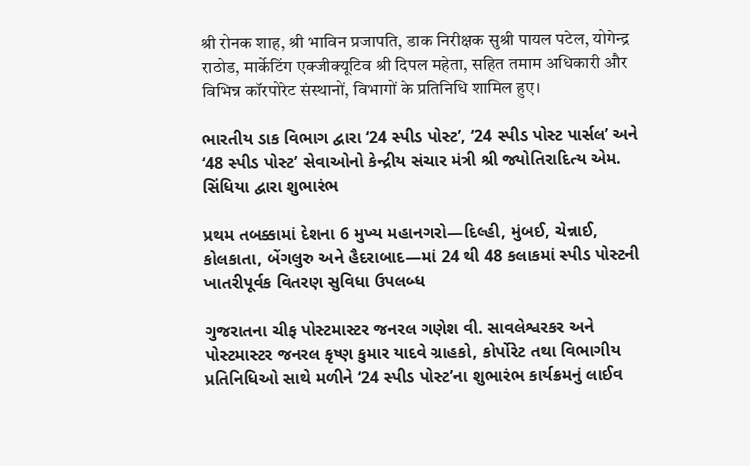श्री रोनक शाह, श्री भाविन प्रजापति, डाक निरीक्षक सुश्री पायल पटेल, योगेन्द्र राठोड, मार्केटिंग एक्जीक्यूटिव श्री दिपल महेता, सहित तमाम अधिकारी और विभिन्न कॉरपोरेट संस्थानों, विभागों के प्रतिनिधि शामिल हुए।

ભારતીય ડાક વિભાગ દ્વારા ‘24 સ્પીડ પોસ્ટ’, ‘24 સ્પીડ પોસ્ટ પાર્સલ’ અને ‘48 સ્પીડ પોસ્ટ’ સેવાઓનો કેન્દ્રીય સંચાર મંત્રી શ્રી જ્યોતિરાદિત્ય એમ. સિંધિયા દ્વારા શુભારંભ

પ્રથમ તબક્કામાં દેશના 6 મુખ્ય મહાનગરો—દિલ્હી, મુંબઈ, ચેન્નાઈ, કોલકાતા, બેંગલુરુ અને હૈદરાબાદ—માં 24 થી 48 કલાકમાં સ્પીડ પોસ્ટની ખાતરીપૂર્વક વિતરણ સુવિધા ઉપલબ્ધ

ગુજરાતના ચીફ પોસ્ટમાસ્ટર જનરલ ગણેશ વી. સાવલેશ્વરકર અને પોસ્ટમાસ્ટર જનરલ કૃષ્ણ કુમાર યાદવે ગ્રાહકો, કોર્પોરેટ તથા વિભાગીય પ્રતિનિધિઓ સાથે મળીને ‘24 સ્પીડ પોસ્ટ’ના શુભારંભ કાર્યક્રમનું લાઈવ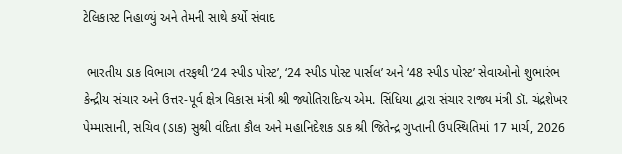ટેલિકાસ્ટ નિહાળ્યું અને તેમની સાથે કર્યો સંવાદ

 ભારતીય ડાક વિભાગ તરફથી ‘24 સ્પીડ પોસ્ટ’, ‘24 સ્પીડ પોસ્ટ પાર્સલ’ અને ‘48 સ્પીડ પોસ્ટ’ સેવાઓનો શુભારંભ કેન્દ્રીય સંચાર અને ઉત્તર-પૂર્વ ક્ષેત્ર વિકાસ મંત્રી શ્રી જ્યોતિરાદિત્ય એમ. સિંધિયા દ્વારા સંચાર રાજ્ય મંત્રી ડૉ. ચંદ્રશેખર પેમ્માસાની, સચિવ (ડાક) સુશ્રી વંદિતા કૌલ અને મહાનિદેશક ડાક શ્રી જિતેન્દ્ર ગુપ્તાની ઉપસ્થિતિમાં 17 માર્ચ, 2026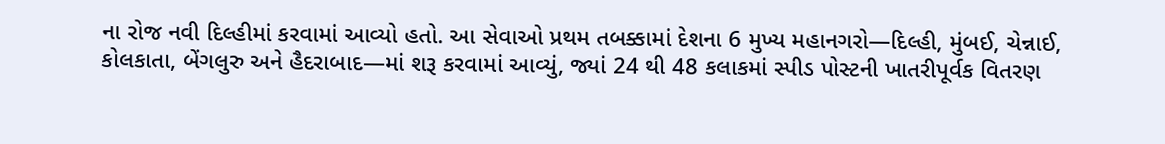ના રોજ નવી દિલ્હીમાં કરવામાં આવ્યો હતો. આ સેવાઓ પ્રથમ તબક્કામાં દેશના 6 મુખ્ય મહાનગરો—દિલ્હી, મુંબઈ, ચેન્નાઈ, કોલકાતા, બેંગલુરુ અને હૈદરાબાદ—માં શરૂ કરવામાં આવ્યું, જ્યાં 24 થી 48 કલાકમાં સ્પીડ પોસ્ટની ખાતરીપૂર્વક વિતરણ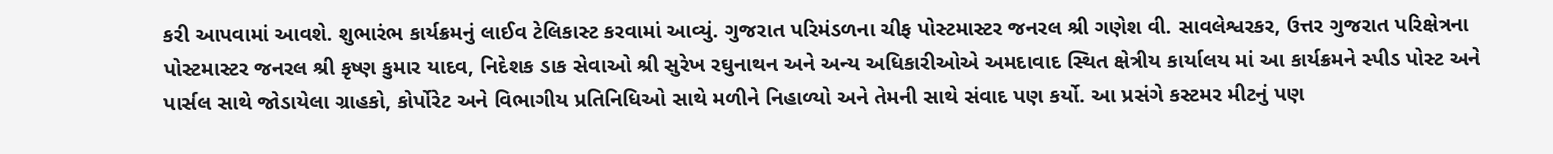કરી આપવામાં આવશે. શુભારંભ કાર્યક્રમનું લાઈવ ટેલિકાસ્ટ કરવામાં આવ્યું. ગુજરાત પરિમંડળના ચીફ પોસ્ટમાસ્ટર જનરલ શ્રી ગણેશ વી. સાવલેશ્વરકર, ઉત્તર ગુજરાત પરિક્ષેત્રના પોસ્ટમાસ્ટર જનરલ શ્રી કૃષ્ણ કુમાર યાદવ, નિદેશક ડાક સેવાઓ શ્રી સુરેખ રઘુનાથન અને અન્ય અધિકારીઓએ અમદાવાદ સ્થિત ક્ષેત્રીય કાર્યાલય માં આ કાર્યક્રમને સ્પીડ પોસ્ટ અને પાર્સલ સાથે જોડાયેલા ગ્રાહકો, કોર્પોરેટ અને વિભાગીય પ્રતિનિધિઓ સાથે મળીને નિહાળ્યો અને તેમની સાથે સંવાદ પણ કર્યો. આ પ્રસંગે કસ્ટમર મીટનું પણ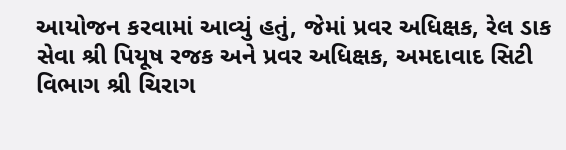આયોજન કરવામાં આવ્યું હતું, જેમાં પ્રવર અધિક્ષક, રેલ ડાક સેવા શ્રી પિયૂષ રજક અને પ્રવર અધિક્ષક, અમદાવાદ સિટી વિભાગ શ્રી ચિરાગ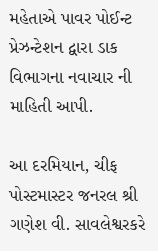મહેતાએ પાવર પોઈન્ટ પ્રેઝન્ટેશન દ્વારા ડાક વિભાગના નવાચાર ની માહિતી આપી.

આ દરમિયાન, ચીફ પોસ્ટમાસ્ટર જનરલ શ્રી ગણેશ વી. સાવલેશ્વરકરે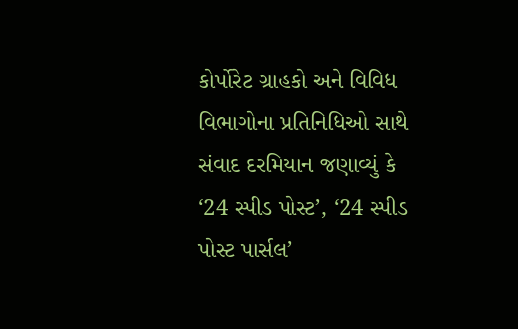કોર્પોરેટ ગ્રાહકો અને વિવિધ વિભાગોના પ્રતિનિધિઓ સાથે સંવાદ દરમિયાન જણાવ્યું કે ‘24 સ્પીડ પોસ્ટ’, ‘24 સ્પીડ પોસ્ટ પાર્સલ’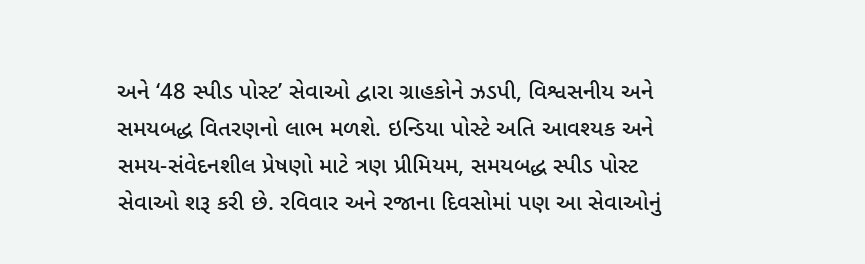અને ‘48 સ્પીડ પોસ્ટ’ સેવાઓ દ્વારા ગ્રાહકોને ઝડપી, વિશ્વસનીય અને સમયબદ્ધ વિતરણનો લાભ મળશે. ઇન્ડિયા પોસ્ટે અતિ આવશ્યક અને સમય-સંવેદનશીલ પ્રેષણો માટે ત્રણ પ્રીમિયમ, સમયબદ્ધ સ્પીડ પોસ્ટ સેવાઓ શરૂ કરી છે. રવિવાર અને રજાના દિવસોમાં પણ આ સેવાઓનું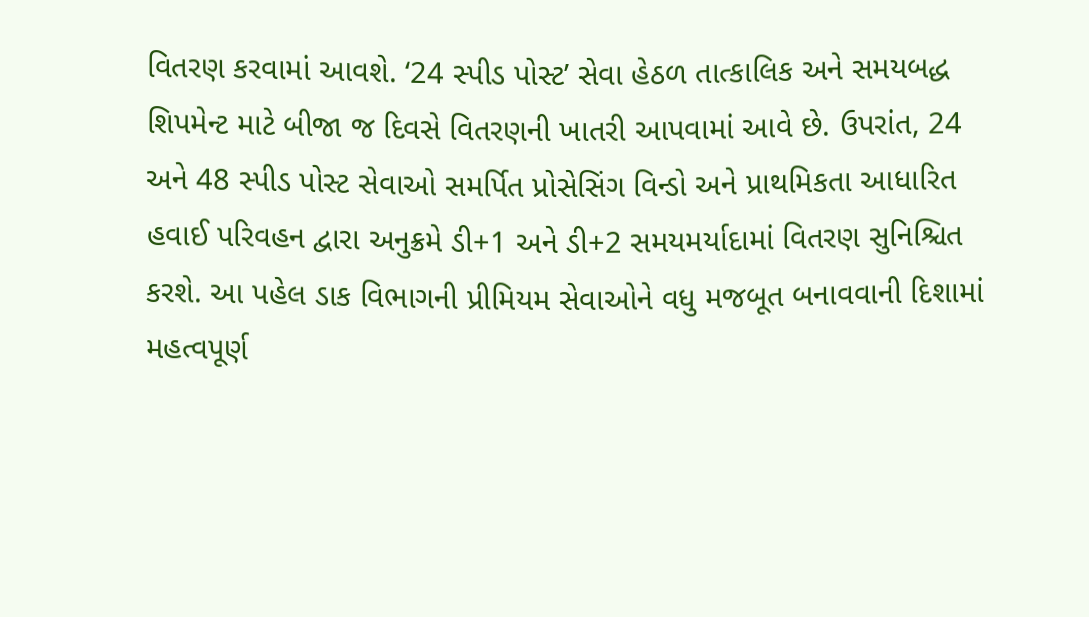વિતરણ કરવામાં આવશે. ‘24 સ્પીડ પોસ્ટ’ સેવા હેઠળ તાત્કાલિક અને સમયબદ્ધ શિપમેન્ટ માટે બીજા જ દિવસે વિતરણની ખાતરી આપવામાં આવે છે. ઉપરાંત, 24 અને 48 સ્પીડ પોસ્ટ સેવાઓ સમર્પિત પ્રોસેસિંગ વિન્ડો અને પ્રાથમિકતા આધારિત હવાઈ પરિવહન દ્વારા અનુક્રમે ડી+1 અને ડી+2 સમયમર્યાદામાં વિતરણ સુનિશ્ચિત કરશે. આ પહેલ ડાક વિભાગની પ્રીમિયમ સેવાઓને વધુ મજબૂત બનાવવાની દિશામાં મહત્વપૂર્ણ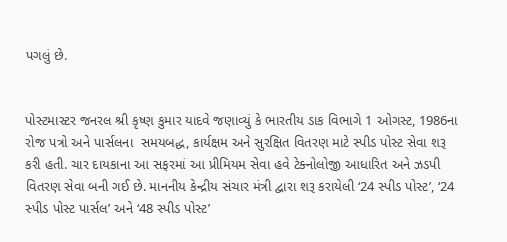પગલું છે.


પોસ્ટમાસ્ટર જનરલ શ્રી કૃષ્ણ કુમાર યાદવે જણાવ્યું કે ભારતીય ડાક વિભાગે 1 ઓગસ્ટ, 1986ના રોજ પત્રો અને પાર્સલના  સમયબદ્ધ, કાર્યક્ષમ અને સુરક્ષિત વિતરણ માટે સ્પીડ પોસ્ટ સેવા શરૂ કરી હતી. ચાર દાયકાના આ સફરમાં આ પ્રીમિયમ સેવા હવે ટેક્નોલોજી આધારિત અને ઝડપી વિતરણ સેવા બની ગઈ છે. માનનીય કેન્દ્રીય સંચાર મંત્રી દ્વારા શરૂ કરાયેલી ‘24 સ્પીડ પોસ્ટ’, ‘24 સ્પીડ પોસ્ટ પાર્સલ’ અને ‘48 સ્પીડ પોસ્ટ’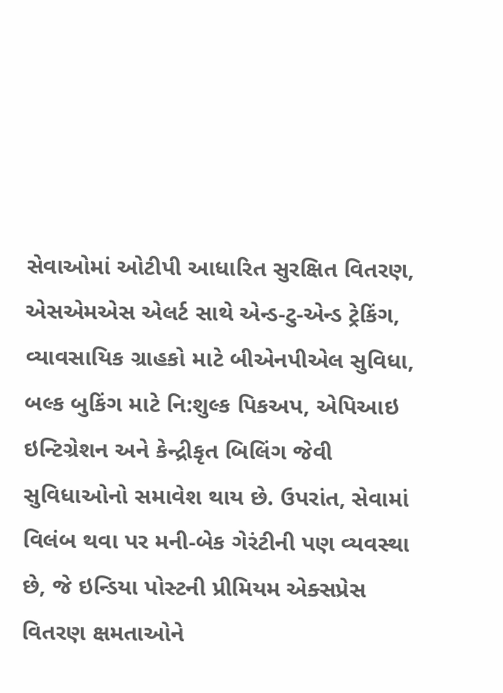સેવાઓમાં ઓટીપી આધારિત સુરક્ષિત વિતરણ, એસએમએસ એલર્ટ સાથે એન્ડ-ટુ-એન્ડ ટ્રેકિંગ, વ્યાવસાયિક ગ્રાહકો માટે બીએનપીએલ સુવિધા, બલ્ક બુકિંગ માટે નિ:શુલ્ક પિકઅપ, એપિઆઇ ઇન્ટિગ્રેશન અને કેન્દ્રીકૃત બિલિંગ જેવી સુવિધાઓનો સમાવેશ થાય છે. ઉપરાંત, સેવામાં વિલંબ થવા પર મની-બેક ગેરંટીની પણ વ્યવસ્થા છે, જે ઇન્ડિયા પોસ્ટની પ્રીમિયમ એક્સપ્રેસ વિતરણ ક્ષમતાઓને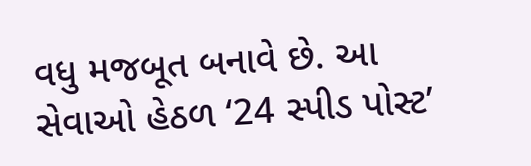વધુ મજબૂત બનાવે છે. આ સેવાઓ હેઠળ ‘24 સ્પીડ પોસ્ટ’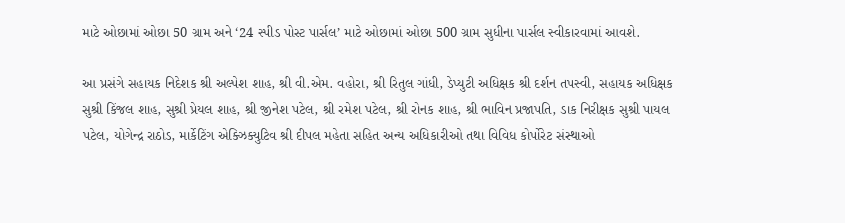માટે ઓછામાં ઓછા 50 ગ્રામ અને ‘24 સ્પીડ પોસ્ટ પાર્સલ’ માટે ઓછામાં ઓછા 500 ગ્રામ સુધીના પાર્સલ સ્વીકારવામાં આવશે.

આ પ્રસંગે સહાયક નિદેશક શ્રી અલ્પેશ શાહ, શ્રી વી.એમ. વહોરા, શ્રી રિતુલ ગાંધી, ડેપ્યુટી અધિક્ષક શ્રી દર્શન તપસ્વી, સહાયક અધિક્ષક સુશ્રી કિંજલ શાહ, સુશ્રી પ્રેયલ શાહ, શ્રી જીનેશ પટેલ, શ્રી રમેશ પટેલ, શ્રી રોનક શાહ, શ્રી ભાવિન પ્રજાપતિ, ડાક નિરીક્ષક સુશ્રી પાયલ પટેલ, યોગેન્દ્ર રાઠોડ, માર્કેટિંગ એક્ઝિક્યુટિવ શ્રી દીપલ મહેતા સહિત અન્ય અધિકારીઓ તથા વિવિધ કોર્પોરેટ સંસ્થાઓ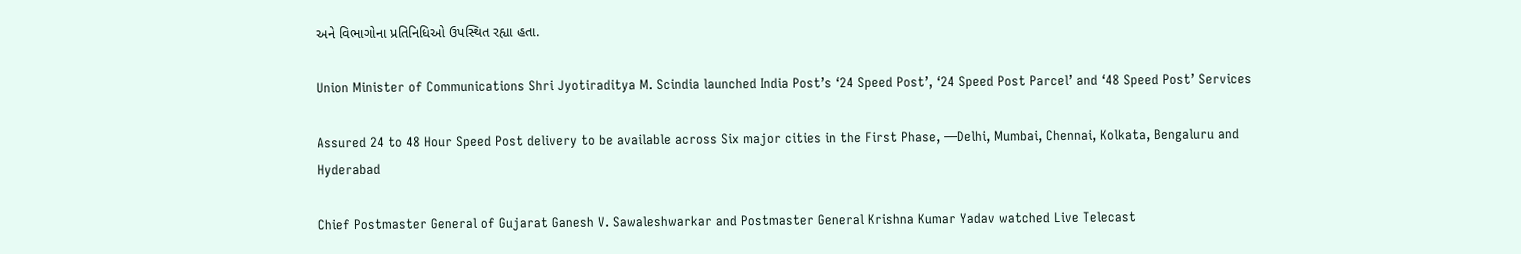અને વિભાગોના પ્રતિનિધિઓ ઉપસ્થિત રહ્યા હતા.

Union Minister of Communications Shri Jyotiraditya M. Scindia launched India Post’s ‘24 Speed Post’, ‘24 Speed Post Parcel’ and ‘48 Speed Post’ Services

Assured 24 to 48 Hour Speed Post delivery to be available across Six major cities in the First Phase, —Delhi, Mumbai, Chennai, Kolkata, Bengaluru and Hyderabad

Chief Postmaster General of Gujarat Ganesh V. Sawaleshwarkar and Postmaster General Krishna Kumar Yadav watched Live Telecast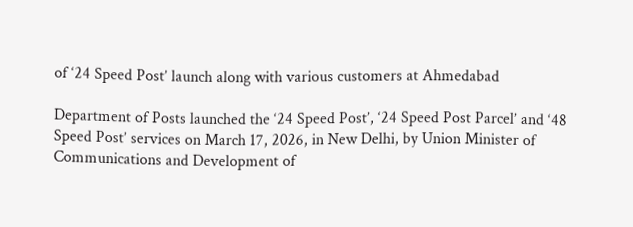of ‘24 Speed Post’ launch along with various customers at Ahmedabad

Department of Posts launched the ‘24 Speed Post’, ‘24 Speed Post Parcel’ and ‘48 Speed Post’ services on March 17, 2026, in New Delhi, by Union Minister of Communications and Development of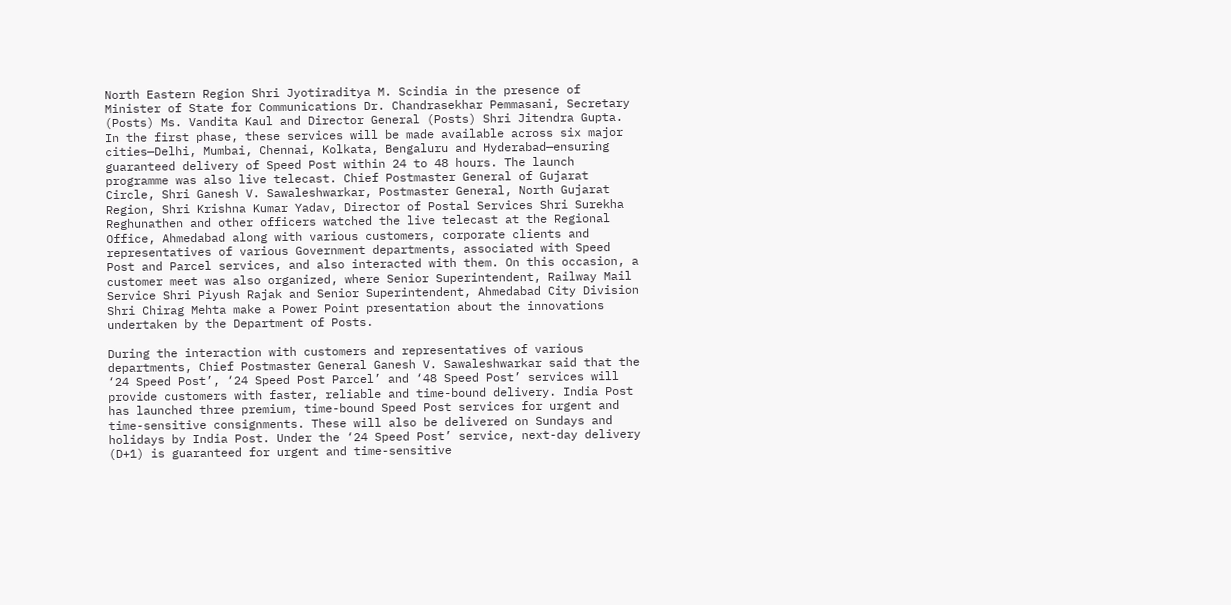North Eastern Region Shri Jyotiraditya M. Scindia in the presence of Minister of State for Communications Dr. Chandrasekhar Pemmasani, Secretary (Posts) Ms. Vandita Kaul and Director General (Posts) Shri Jitendra Gupta. In the first phase, these services will be made available across six major cities—Delhi, Mumbai, Chennai, Kolkata, Bengaluru and Hyderabad—ensuring guaranteed delivery of Speed Post within 24 to 48 hours. The launch programme was also live telecast. Chief Postmaster General of Gujarat Circle, Shri Ganesh V. Sawaleshwarkar, Postmaster General, North Gujarat Region, Shri Krishna Kumar Yadav, Director of Postal Services Shri Surekha Reghunathen and other officers watched the live telecast at the Regional Office, Ahmedabad along with various customers, corporate clients and representatives of various Government departments, associated with Speed Post and Parcel services, and also interacted with them. On this occasion, a customer meet was also organized, where Senior Superintendent, Railway Mail Service Shri Piyush Rajak and Senior Superintendent, Ahmedabad City Division Shri Chirag Mehta make a Power Point presentation about the innovations undertaken by the Department of Posts.

During the interaction with customers and representatives of various departments, Chief Postmaster General Ganesh V. Sawaleshwarkar said that the ‘24 Speed Post’, ‘24 Speed Post Parcel’ and ‘48 Speed Post’ services will provide customers with faster, reliable and time-bound delivery. India Post has launched three premium, time-bound Speed Post services for urgent and time-sensitive consignments. These will also be delivered on Sundays and holidays by India Post. Under the ‘24 Speed Post’ service, next-day delivery (D+1) is guaranteed for urgent and time-sensitive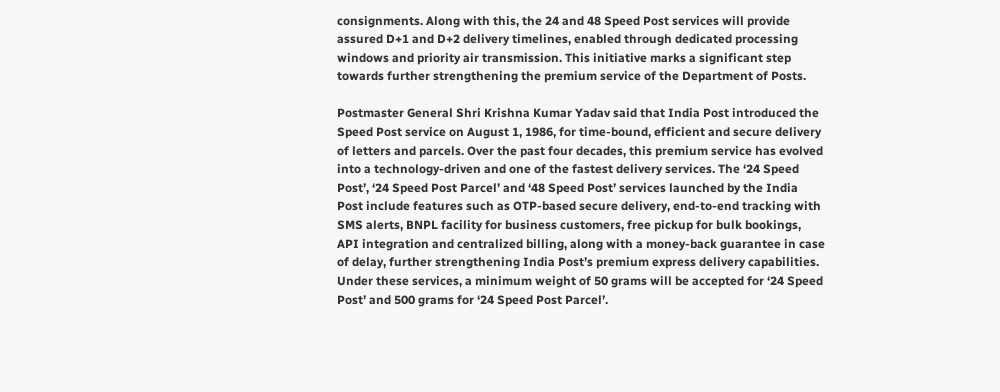consignments. Along with this, the 24 and 48 Speed Post services will provide assured D+1 and D+2 delivery timelines, enabled through dedicated processing windows and priority air transmission. This initiative marks a significant step towards further strengthening the premium service of the Department of Posts.

Postmaster General Shri Krishna Kumar Yadav said that India Post introduced the Speed Post service on August 1, 1986, for time-bound, efficient and secure delivery of letters and parcels. Over the past four decades, this premium service has evolved into a technology-driven and one of the fastest delivery services. The ‘24 Speed Post’, ‘24 Speed Post Parcel’ and ‘48 Speed Post’ services launched by the India Post include features such as OTP-based secure delivery, end-to-end tracking with SMS alerts, BNPL facility for business customers, free pickup for bulk bookings, API integration and centralized billing, along with a money-back guarantee in case of delay, further strengthening India Post’s premium express delivery capabilities. Under these services, a minimum weight of 50 grams will be accepted for ‘24 Speed Post’ and 500 grams for ‘24 Speed Post Parcel’.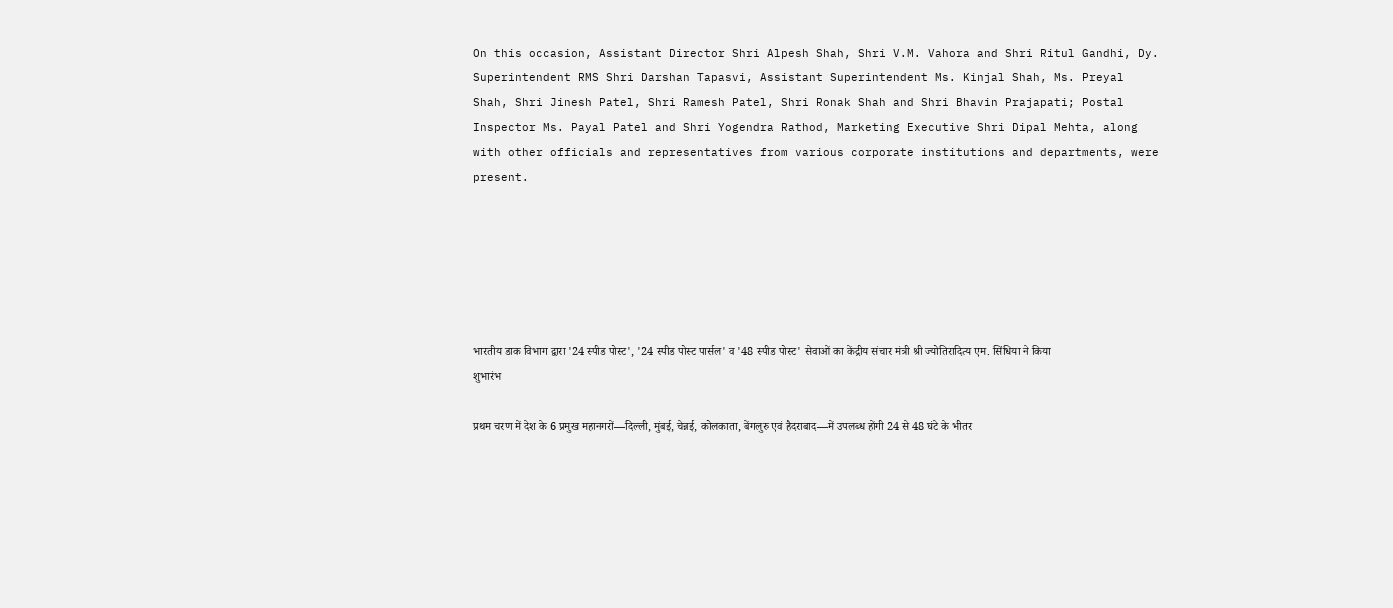On this occasion, Assistant Director Shri Alpesh Shah, Shri V.M. Vahora and Shri Ritul Gandhi, Dy. Superintendent RMS Shri Darshan Tapasvi, Assistant Superintendent Ms. Kinjal Shah, Ms. Preyal Shah, Shri Jinesh Patel, Shri Ramesh Patel, Shri Ronak Shah and Shri Bhavin Prajapati; Postal Inspector Ms. Payal Patel and Shri Yogendra Rathod, Marketing Executive Shri Dipal Mehta, along with other officials and representatives from various corporate institutions and departments, were present.






भारतीय डाक विभाग द्वारा '24 स्पीड पोस्ट', '24 स्पीड पोस्ट पार्सल' व '48 स्पीड पोस्ट' सेवाओं का केंद्रीय संचार मंत्री श्री ज्योतिरादित्य एम. सिंधिया ने किया शुभारंभ

प्रथम चरण में देश के 6 प्रमुख महानगरों—दिल्ली, मुंबई, चेन्नई, कोलकाता, बेंगलुरु एवं हैदराबाद—में उपलब्ध होंगी 24 से 48 घंटे के भीतर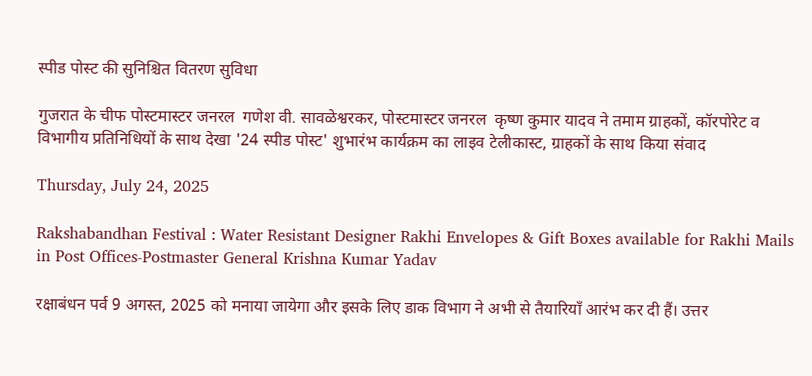स्पीड पोस्ट की सुनिश्चित वितरण सुविधा

गुजरात के चीफ पोस्टमास्टर जनरल  गणेश वी. सावळेश्वरकर, पोस्टमास्टर जनरल  कृष्ण कुमार यादव ने तमाम ग्राहकों, कॉरपोरेट व विभागीय प्रतिनिधियों के साथ देखा '24 स्पीड पोस्ट' शुभारंभ कार्यक्रम का लाइव टेलीकास्ट, ग्राहकों के साथ किया संवाद

Thursday, July 24, 2025

Rakshabandhan Festival : Water Resistant Designer Rakhi Envelopes & Gift Boxes available for Rakhi Mails in Post Offices-Postmaster General Krishna Kumar Yadav

रक्षाबंधन पर्व 9 अगस्त, 2025 को मनाया जायेगा और इसके लिए डाक विभाग ने अभी से तैयारियाँ आरंभ कर दी हैं। उत्तर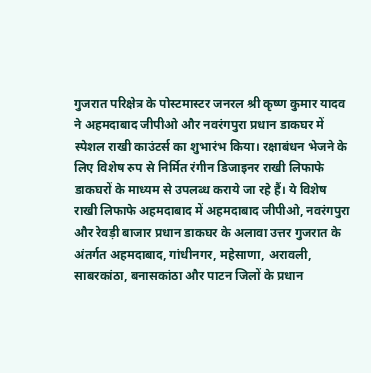गुजरात परिक्षेत्र के पोस्टमास्टर जनरल श्री कृष्ण कुमार यादव ने अहमदाबाद जीपीओ और नवरंगपुरा प्रधान डाकघर में स्पेशल राखी काउंटर्स का शुभारंभ किया। रक्षाबंधन भेजने के लिए विशेष रुप से निर्मित रंगीन डिजाइनर राखी लिफाफे डाकघरों के माध्यम से उपलब्ध कराये जा रहे हैं। ये विशेष राखी लिफाफे अहमदाबाद में अहमदाबाद जीपीओ, नवरंगपुरा और रेवड़ी बाजार प्रधान डाकघर के अलावा उत्तर गुजरात के अंतर्गत अहमदाबाद, गांधीनगर, महेसाणा, अरावली, साबरकांठा, बनासकांठा और पाटन जिलों के प्रधान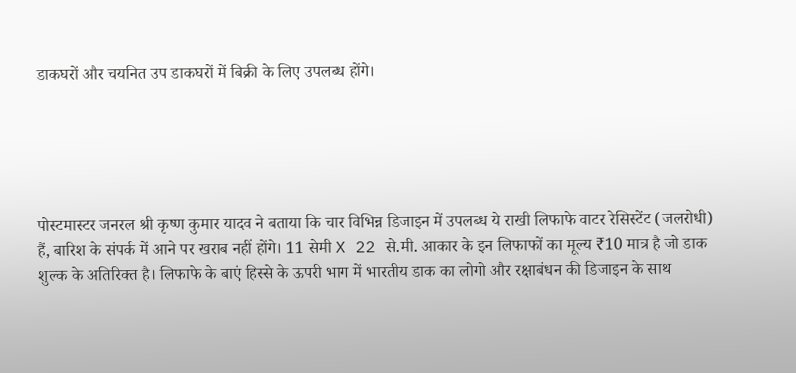डाकघरों और चयनित उप डाकघरों में बिक्री के लिए उपलब्ध होंगे।





पोस्टमास्टर जनरल श्री कृष्ण कुमार यादव ने बताया कि चार विभिन्न डिजाइन में उपलब्ध ये राखी लिफाफे वाटर रेसिस्टेंट (जलरोधी) हैं, बारिश के संपर्क में आने पर खराब नहीं होंगे। 11 सेमी X 22 से.मी. आकार के इन लिफाफों का मूल्य ₹10 मात्र है जो डाक शुल्क के अतिरिक्त है। लिफाफे के बाएं हिस्से के ऊपरी भाग में भारतीय डाक का लोगो और रक्षाबंधन की डिजाइन के साथ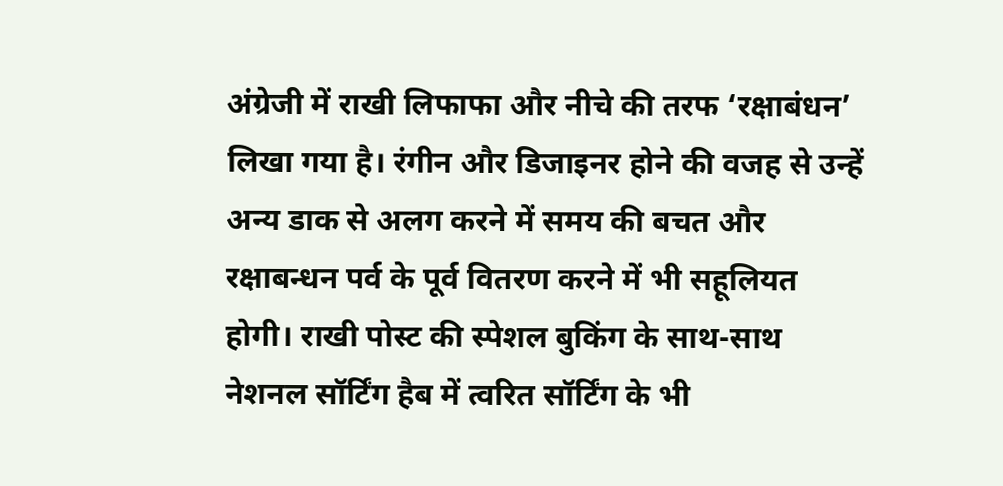अंग्रेजी में राखी लिफाफा और नीचे की तरफ ‘रक्षाबंधन’ लिखा गया है। रंगीन और डिजाइनर होने की वजह से उन्हें अन्य डाक से अलग करने में समय की बचत और रक्षाबन्धन पर्व के पूर्व वितरण करने में भी सहूलियत  होगी। राखी पोस्ट की स्पेशल बुकिंग के साथ-साथ नेशनल सॉर्टिंग हैब में त्वरित सॉर्टिंग के भी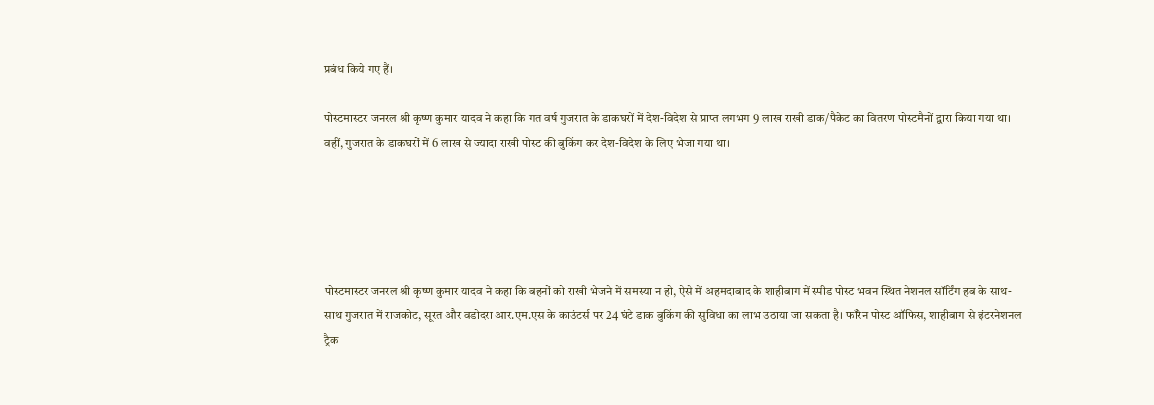प्रबंध किये गए हैं।

पोस्टमास्टर जनरल श्री कृष्ण कुमार यादव ने कहा कि गत वर्ष गुजरात के डाकघरों में देश-विदेश से प्राप्त लगभग 9 लाख राखी डाक/पैकेट का वितरण पोस्टमैनों द्वारा किया गया था। वहीं, गुजरात के डाकघरों में 6 लाख से ज्यादा राखी पोस्ट की बुकिंग कर देश-विदेश के लिए भेजा गया था।





पोस्टमास्टर जनरल श्री कृष्ण कुमार यादव ने कहा कि बहनों को राखी भेजने में समस्या न हो, ऐसे में अहमदाबाद के शाहीबाग में स्पीड पोस्ट भवन स्थित नेशनल सॉर्टिंग हब के साथ-साथ गुजरात में राजकोट, सूरत और वडोदरा आर.एम.एस के काउंटर्स पर 24 घंटे डाक बुकिंग की सुविधा का लाभ उठाया जा सकता है। फॉरेन पोस्ट ऑफिस, शाहीबाग से इंटरनेशनल ट्रैक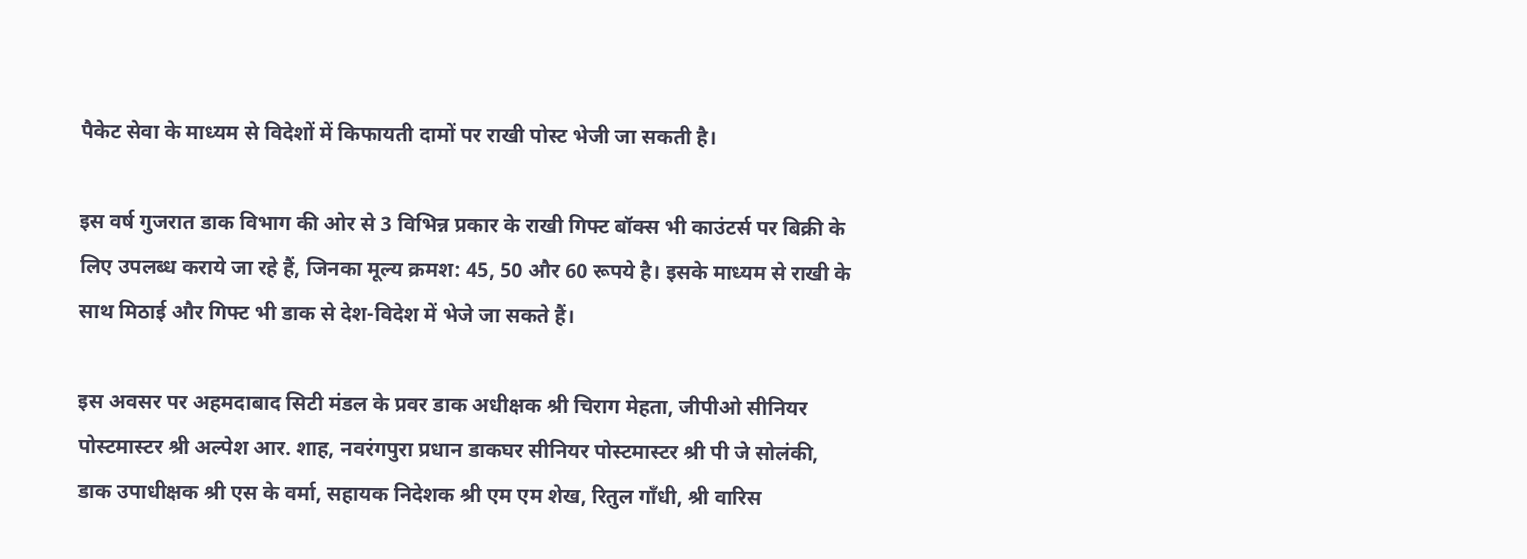पैकेट सेवा के माध्यम से विदेशों में किफायती दामों पर राखी पोस्ट भेजी जा सकती है।

इस वर्ष गुजरात डाक विभाग की ओर से 3 विभिन्न प्रकार के राखी गिफ्ट बॉक्स भी काउंटर्स पर बिक्री के लिए उपलब्ध कराये जा रहे हैं, जिनका मूल्य क्रमश: 45, 50 और 60 रूपये है। इसके माध्यम से राखी के साथ मिठाई और गिफ्ट भी डाक से देश-विदेश में भेजे जा सकते हैं।

इस अवसर पर अहमदाबाद सिटी मंडल के प्रवर डाक अधीक्षक श्री चिराग मेहता, जीपीओ सीनियर पोस्टमास्टर श्री अल्पेश आर. शाह, नवरंगपुरा प्रधान डाकघर सीनियर पोस्टमास्टर श्री पी जे सोलंकी, डाक उपाधीक्षक श्री एस के वर्मा, सहायक निदेशक श्री एम एम शेख, रितुल गाँधी, श्री वारिस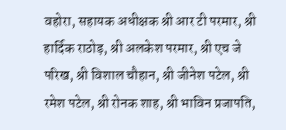वहोरा, सहायक अधीक्षक श्री आर टी परमार, श्री हार्दिक राठोड़, श्री अलकेश परमार, श्री एच जे परिख, श्री विशाल चौहान, श्री जीनेश पटेल, श्री रमेश पटेल, श्री रोनक शाह, श्री भाविन प्रजापति,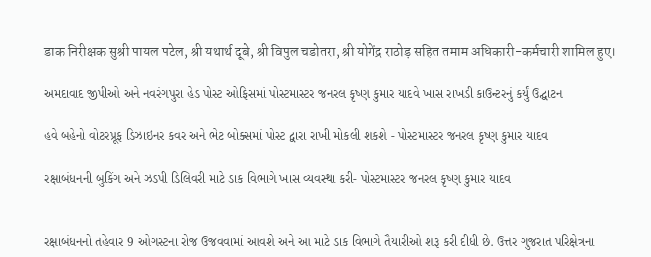डाक निरीक्षक सुश्री पायल पटेल, श्री यथार्थ दूबे, श्री विपुल चडोतरा, श्री योगेंद्र राठोड़ सहित तमाम अधिकारी-कर्मचारी शामिल हुए।

અમદાવાદ જીપીઓ અને નવરંગપુરા હેડ પોસ્ટ ઓફિસમાં પોસ્ટમાસ્ટર જનરલ કૃષ્ણ કુમાર યાદવે ખાસ રાખડી કાઉન્ટરનું કર્યું ઉદ્ઘાટન

હવે બહેનો વોટરપ્રૂફ ડિઝાઇનર કવર અને ભેટ બોક્સમાં પોસ્ટ દ્વારા રાખી મોકલી શકશે - પોસ્ટમાસ્ટર જનરલ કૃષ્ણ કુમાર યાદવ

રક્ષાબંધનની બુકિંગ અને ઝડપી ડિલિવરી માટે ડાક વિભાગે ખાસ વ્યવસ્થા કરી- પોસ્ટમાસ્ટર જનરલ કૃષ્ણ કુમાર યાદવ


રક્ષાબંધનનો તહેવાર 9 ઓગસ્ટના રોજ ઉજવવામાં આવશે અને આ માટે ડાક વિભાગે તૈયારીઓ શરૂ કરી દીધી છે. ઉત્તર ગુજરાત પરિક્ષેત્રના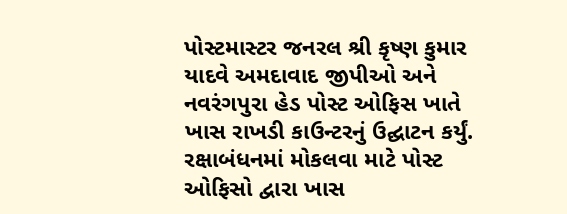પોસ્ટમાસ્ટર જનરલ શ્રી કૃષ્ણ કુમાર યાદવે અમદાવાદ જીપીઓ અને નવરંગપુરા હેડ પોસ્ટ ઓફિસ ખાતે ખાસ રાખડી કાઉન્ટરનું ઉદ્ઘાટન કર્યું. રક્ષાબંધનમાં મોકલવા માટે પોસ્ટ ઓફિસો દ્વારા ખાસ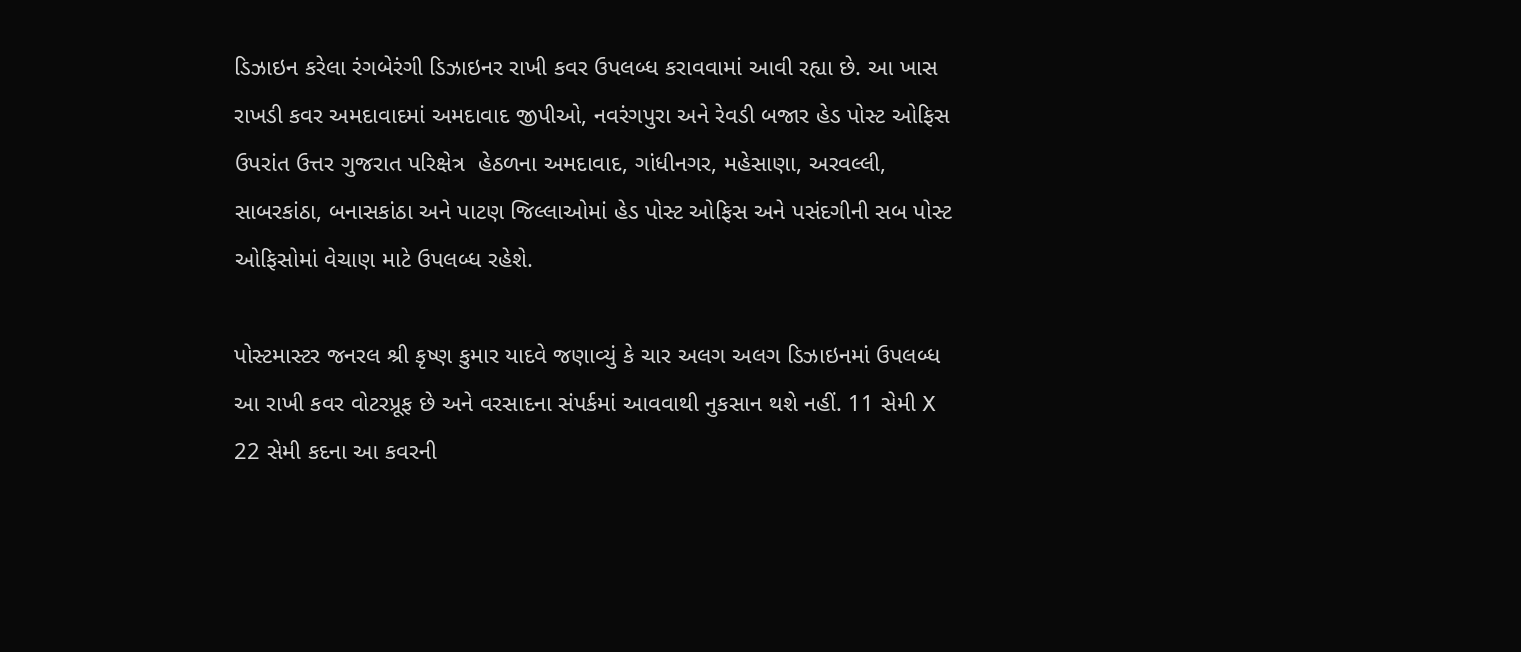ડિઝાઇન કરેલા રંગબેરંગી ડિઝાઇનર રાખી કવર ઉપલબ્ધ કરાવવામાં આવી રહ્યા છે. આ ખાસ રાખડી કવર અમદાવાદમાં અમદાવાદ જીપીઓ, નવરંગપુરા અને રેવડી બજાર હેડ પોસ્ટ ઓફિસ ઉપરાંત ઉત્તર ગુજરાત પરિક્ષેત્ર  હેઠળના અમદાવાદ, ગાંધીનગર, મહેસાણા, અરવલ્લી, સાબરકાંઠા, બનાસકાંઠા અને પાટણ જિલ્લાઓમાં હેડ પોસ્ટ ઓફિસ અને પસંદગીની સબ પોસ્ટ ઓફિસોમાં વેચાણ માટે ઉપલબ્ધ રહેશે.

પોસ્ટમાસ્ટર જનરલ શ્રી કૃષ્ણ કુમાર યાદવે જણાવ્યું કે ચાર અલગ અલગ ડિઝાઇનમાં ઉપલબ્ધ આ રાખી કવર વોટરપ્રૂફ છે અને વરસાદના સંપર્કમાં આવવાથી નુકસાન થશે નહીં. 11 સેમી X 22 સેમી કદના આ કવરની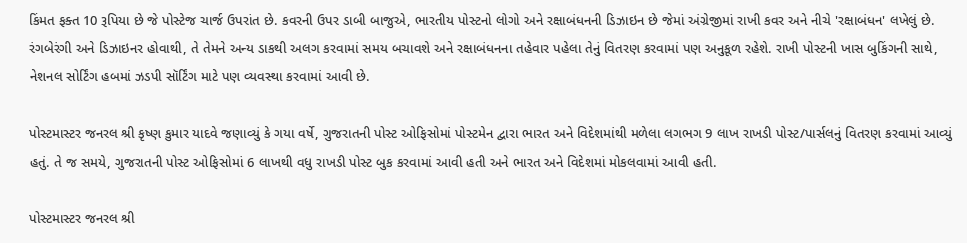કિંમત ફક્ત 10 રૂપિયા છે જે પોસ્ટેજ ચાર્જ ઉપરાંત છે. કવરની ઉપર ડાબી બાજુએ, ભારતીય પોસ્ટનો લોગો અને રક્ષાબંધનની ડિઝાઇન છે જેમાં અંગ્રેજીમાં રાખી કવર અને નીચે 'રક્ષાબંધન' લખેલું છે. રંગબેરંગી અને ડિઝાઇનર હોવાથી, તે તેમને અન્ય ડાકથી અલગ કરવામાં સમય બચાવશે અને રક્ષાબંધનના તહેવાર પહેલા તેનું વિતરણ કરવામાં પણ અનુકૂળ રહેશે. રાખી પોસ્ટની ખાસ બુકિંગની સાથે, નેશનલ સોર્ટિંગ હબમાં ઝડપી સૉર્ટિંગ માટે પણ વ્યવસ્થા કરવામાં આવી છે.

પોસ્ટમાસ્ટર જનરલ શ્રી કૃષ્ણ કુમાર યાદવે જણાવ્યું કે ગયા વર્ષે, ગુજરાતની પોસ્ટ ઓફિસોમાં પોસ્ટમેન દ્વારા ભારત અને વિદેશમાંથી મળેલા લગભગ 9 લાખ રાખડી પોસ્ટ/પાર્સલનું વિતરણ કરવામાં આવ્યું હતું. તે જ સમયે, ગુજરાતની પોસ્ટ ઓફિસોમાં 6 લાખથી વધુ રાખડી પોસ્ટ બુક કરવામાં આવી હતી અને ભારત અને વિદેશમાં મોકલવામાં આવી હતી.

પોસ્ટમાસ્ટર જનરલ શ્રી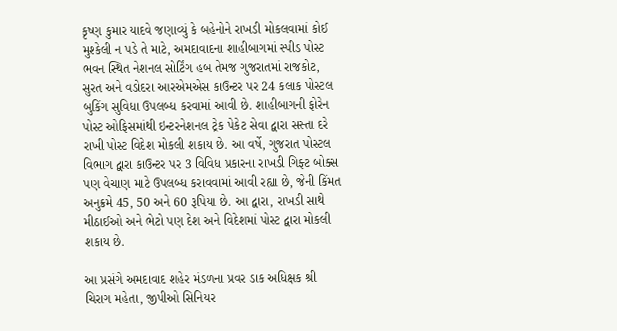કૃષ્ણ કુમાર યાદવે જણાવ્યું કે બહેનોને રાખડી મોકલવામાં કોઈ મુશ્કેલી ન પડે તે માટે, અમદાવાદના શાહીબાગમાં સ્પીડ પોસ્ટ ભવન સ્થિત નેશનલ સોર્ટિંગ હબ તેમજ ગુજરાતમાં રાજકોટ, સુરત અને વડોદરા આરએમએસ કાઉન્ટર પર 24 કલાક પોસ્ટલ બુકિંગ સુવિધા ઉપલબ્ધ કરવામાં આવી છે. શાહીબાગની ફોરેન પોસ્ટ ઓફિસમાંથી ઇન્ટરનેશનલ ટ્રેક પેકેટ સેવા દ્વારા સસ્તા દરે રાખી પોસ્ટ વિદેશ મોકલી શકાય છે. આ વર્ષે, ગુજરાત પોસ્ટલ વિભાગ દ્વારા કાઉન્ટર પર 3 વિવિધ પ્રકારના રાખડી ગિફ્ટ બોક્સ પણ વેચાણ માટે ઉપલબ્ધ કરાવવામાં આવી રહ્યા છે, જેની કિંમત અનુક્રમે 45, 50 અને 60 રૂપિયા છે. આ દ્વારા, રાખડી સાથે મીઠાઈઓ અને ભેટો પણ દેશ અને વિદેશમાં પોસ્ટ દ્વારા મોકલી શકાય છે.

આ પ્રસંગે અમદાવાદ શહેર મંડળના પ્રવર ડાક અધિક્ષક શ્રી ચિરાગ મહેતા, જીપીઓ સિનિયર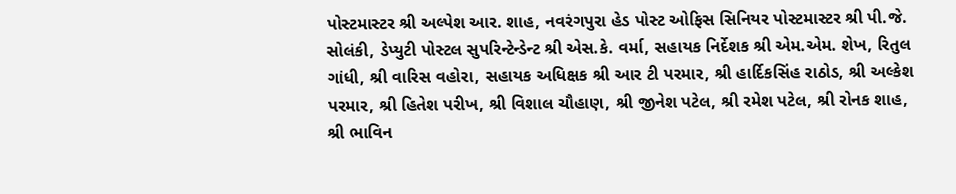પોસ્ટમાસ્ટર શ્રી અલ્પેશ આર. શાહ, નવરંગપુરા હેડ પોસ્ટ ઓફિસ સિનિયર પોસ્ટમાસ્ટર શ્રી પી.જે. સોલંકી, ડેપ્યુટી પોસ્ટલ સુપરિન્ટેન્ડેન્ટ શ્રી એસ.કે. વર્મા, સહાયક નિર્દેશક શ્રી એમ.એમ. શેખ, રિતુલ ગાંધી, શ્રી વારિસ વહોરા, સહાયક અધિક્ષક શ્રી આર ટી પરમાર, શ્રી હાર્દિકસિંહ રાઠોડ, શ્રી અલ્કેશ પરમાર, શ્રી હિતેશ પરીખ, શ્રી વિશાલ ચૌહાણ, શ્રી જીનેશ પટેલ, શ્રી રમેશ પટેલ, શ્રી રોનક શાહ, શ્રી ભાવિન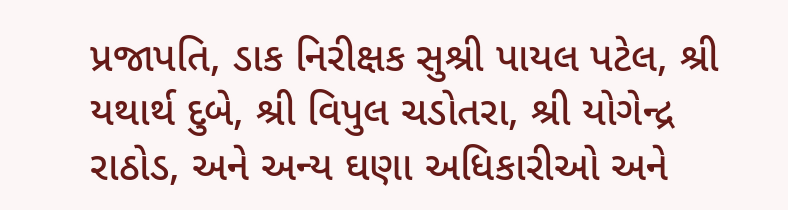પ્રજાપતિ, ડાક નિરીક્ષક સુશ્રી પાયલ પટેલ, શ્રી યથાર્થ દુબે, શ્રી વિપુલ ચડોતરા, શ્રી યોગેન્દ્ર રાઠોડ, અને અન્ય ઘણા અધિકારીઓ અને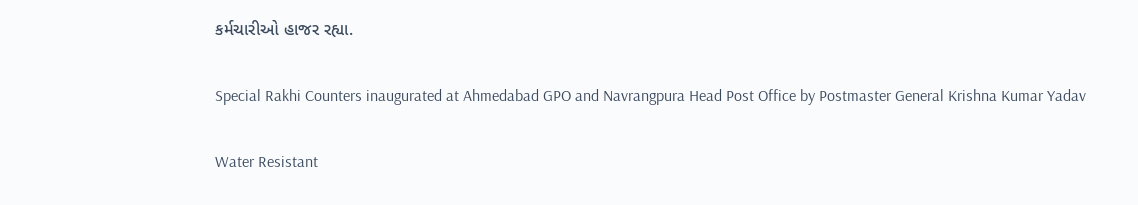કર્મચારીઓ હાજર રહ્યા.

Special Rakhi Counters inaugurated at Ahmedabad GPO and Navrangpura Head Post Office by Postmaster General Krishna Kumar Yadav

Water Resistant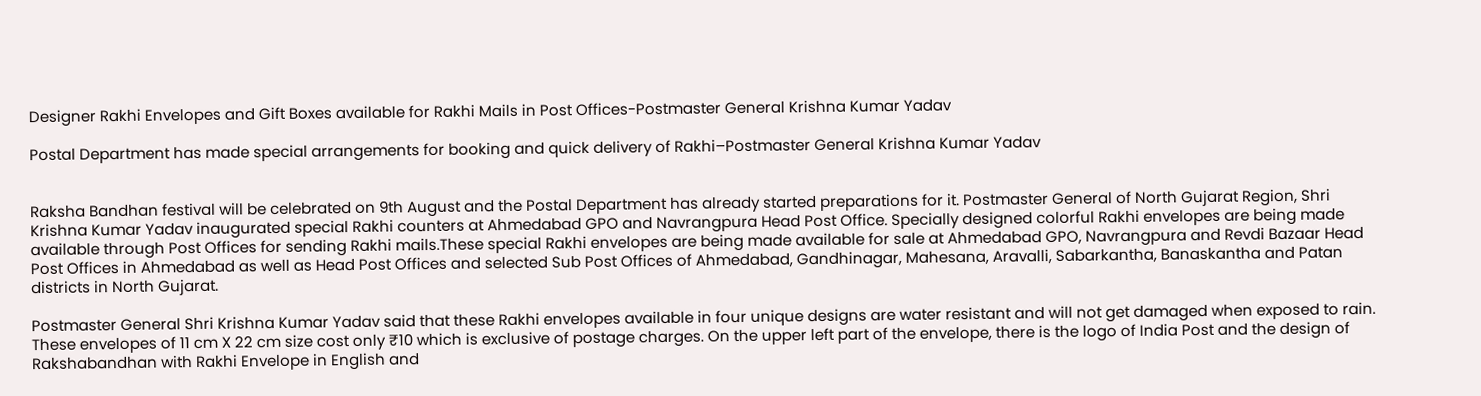Designer Rakhi Envelopes and Gift Boxes available for Rakhi Mails in Post Offices-Postmaster General Krishna Kumar Yadav

Postal Department has made special arrangements for booking and quick delivery of Rakhi–Postmaster General Krishna Kumar Yadav


Raksha Bandhan festival will be celebrated on 9th August and the Postal Department has already started preparations for it. Postmaster General of North Gujarat Region, Shri Krishna Kumar Yadav inaugurated special Rakhi counters at Ahmedabad GPO and Navrangpura Head Post Office. Specially designed colorful Rakhi envelopes are being made available through Post Offices for sending Rakhi mails.These special Rakhi envelopes are being made available for sale at Ahmedabad GPO, Navrangpura and Revdi Bazaar Head Post Offices in Ahmedabad as well as Head Post Offices and selected Sub Post Offices of Ahmedabad, Gandhinagar, Mahesana, Aravalli, Sabarkantha, Banaskantha and Patan districts in North Gujarat.

Postmaster General Shri Krishna Kumar Yadav said that these Rakhi envelopes available in four unique designs are water resistant and will not get damaged when exposed to rain. These envelopes of 11 cm X 22 cm size cost only ₹10 which is exclusive of postage charges. On the upper left part of the envelope, there is the logo of India Post and the design of Rakshabandhan with Rakhi Envelope in English and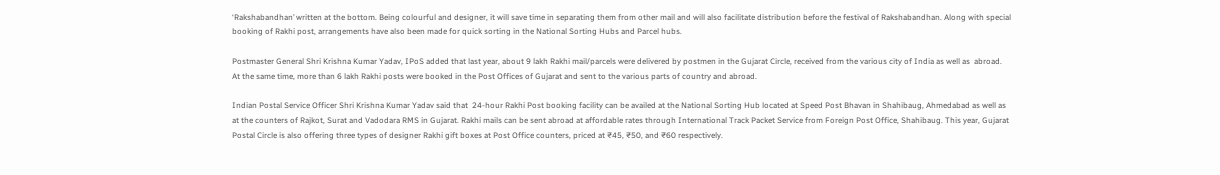‘Rakshabandhan’ written at the bottom. Being colourful and designer, it will save time in separating them from other mail and will also facilitate distribution before the festival of Rakshabandhan. Along with special booking of Rakhi post, arrangements have also been made for quick sorting in the National Sorting Hubs and Parcel hubs.

Postmaster General Shri Krishna Kumar Yadav, IPoS added that last year, about 9 lakh Rakhi mail/parcels were delivered by postmen in the Gujarat Circle, received from the various city of India as well as  abroad. At the same time, more than 6 lakh Rakhi posts were booked in the Post Offices of Gujarat and sent to the various parts of country and abroad.

Indian Postal Service Officer Shri Krishna Kumar Yadav said that  24-hour Rakhi Post booking facility can be availed at the National Sorting Hub located at Speed Post Bhavan in Shahibaug, Ahmedabad as well as at the counters of Rajkot, Surat and Vadodara RMS in Gujarat. Rakhi mails can be sent abroad at affordable rates through International Track Packet Service from Foreign Post Office, Shahibaug. This year, Gujarat Postal Circle is also offering three types of designer Rakhi gift boxes at Post Office counters, priced at ₹45, ₹50, and ₹60 respectively.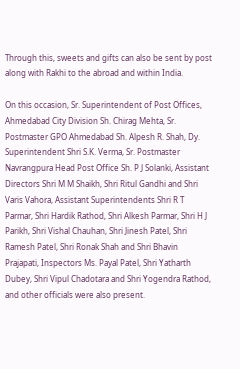Through this, sweets and gifts can also be sent by post along with Rakhi to the abroad and within India.

On this occasion, Sr. Superintendent of Post Offices, Ahmedabad City Division Sh. Chirag Mehta, Sr. Postmaster GPO Ahmedabad Sh. Alpesh R. Shah, Dy. Superintendent Shri S.K. Verma, Sr. Postmaster Navrangpura Head Post Office Sh. P J Solanki, Assistant Directors Shri M M Shaikh, Shri Ritul Gandhi and Shri Varis Vahora, Assistant Superintendents Shri R T Parmar, Shri Hardik Rathod, Shri Alkesh Parmar, Shri H J Parikh, Shri Vishal Chauhan, Shri Jinesh Patel, Shri Ramesh Patel, Shri Ronak Shah and Shri Bhavin Prajapati, Inspectors Ms. Payal Patel, Shri Yatharth Dubey, Shri Vipul Chadotara and Shri Yogendra Rathod, and other officials were also present.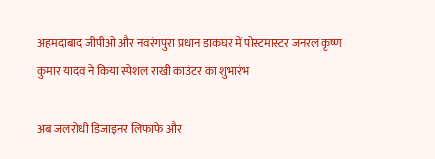अहमदाबाद जीपीओ और नवरंगपुरा प्रधान डाकघर में पोस्टमास्टर जनरल कृष्ण कुमार यादव ने किया स्पेशल राखी काउंटर का शुभारंभ

अब जलरोधी डिजाइनर लिफाफे और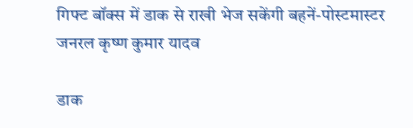गिफ्ट बॉक्स में डाक से राखी भेज सकेंगी बहनें-पोस्टमास्टर जनरल कृष्ण कुमार यादव

डाक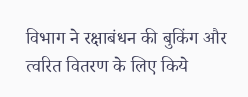विभाग ने रक्षाबंधन की बुकिंग और त्वरित वितरण के लिए किये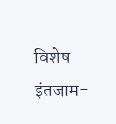विशेष इंतजाम-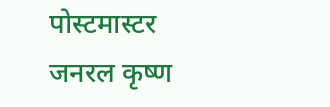पोस्टमास्टर जनरल कृष्ण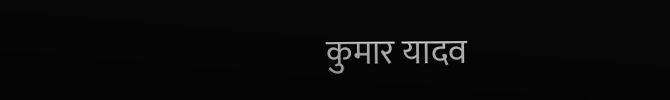कुमार यादव